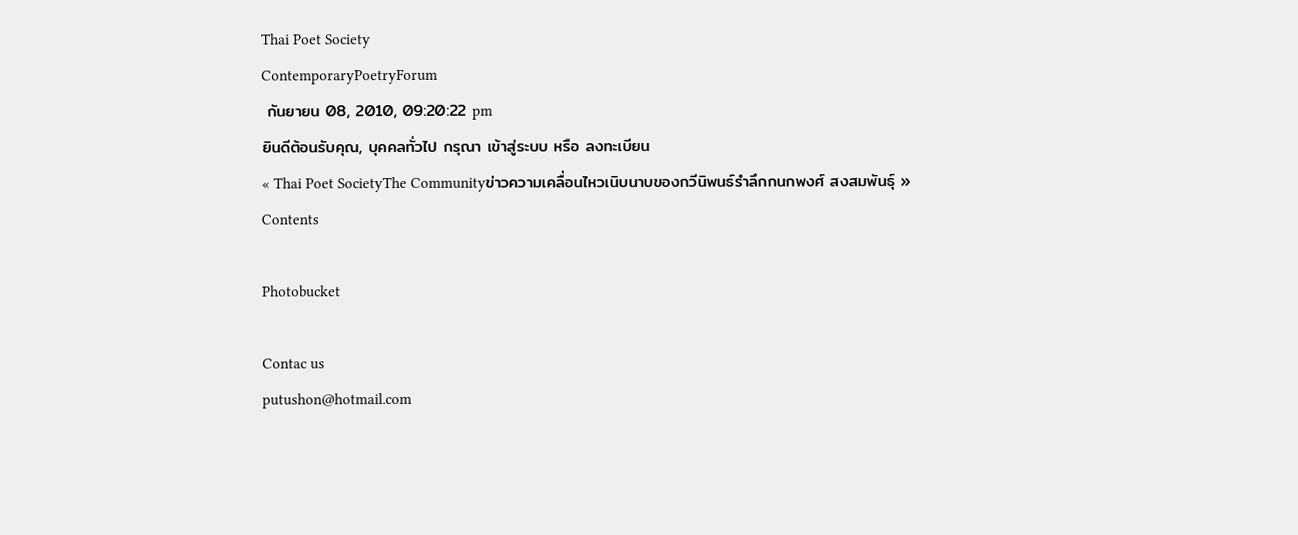Thai Poet Society
ContemporaryPoetryForum
 กันยายน 08, 2010, 09:20:22 pm
ยินดีต้อนรับคุณ, บุคคลทั่วไป กรุณา เข้าสู่ระบบ หรือ ลงทะเบียน
« Thai Poet SocietyThe Communityข่าวความเคลื่อนไหวเนิบนาบของกวีนิพนธ์รำลึกกนกพงศ์ สงสมพันธุ์ »
Contents

Photobucket

Contac us
putushon@hotmail.com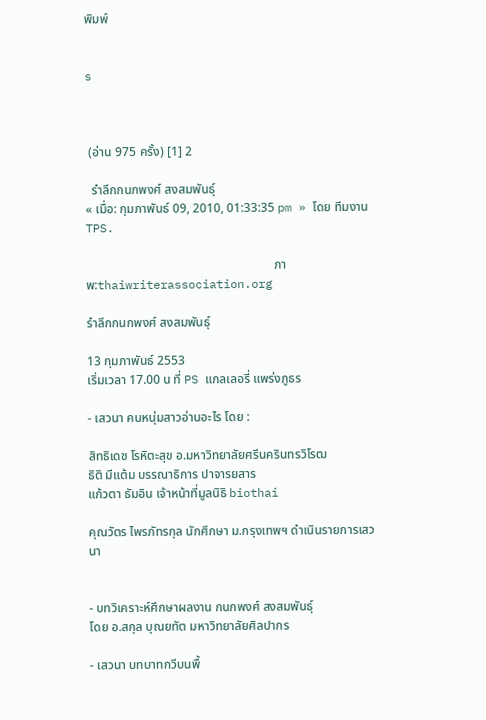พิมพ์


s



 (อ่าน 975 ครั้ง) [1] 2

  รำลึกกนกพงศ์ สงสมพันธุ์
« เมื่อ: กุมภาพันธ์ 09, 2010, 01:33:35 pm » โดย ทีมงาน TPS.

                                                            ภาพ:thaiwriterassociation.org

รำลึกกนกพงศ์ สงสมพันธุ์

13 กุมภาพันธ์ 2553
เริ่มเวลา 17.00 น ที่ PS แกลเลอรี่ แพร่งภูธร

- เสวนา คนหนุ่มสาวอ่านอะไร โดย :

สิทธิเดช โรหิตะสุข อ.มหาวิทยาลัยศรีนครินทรวิโรฒ
ธิติ มีแต้ม บรรณาธิการ ปาจารยสาร
แก้วตา ธัมอิน เจ้าหน้าที่มูลนิธิ biothai

คุณวัตร ไพรภัทรกุล นักศึกษา ม.กรุงเทพฯ ดำเนินรายการเสวนา


- บทวิเคราะห์ศึกษาผลงาน กนกพงศ์ สงสมพันธุ์
โดย อ.สกุล บุณยทัต มหาวิทยาลัยศิลปากร

- เสวนา บทบาทกวีบนพื้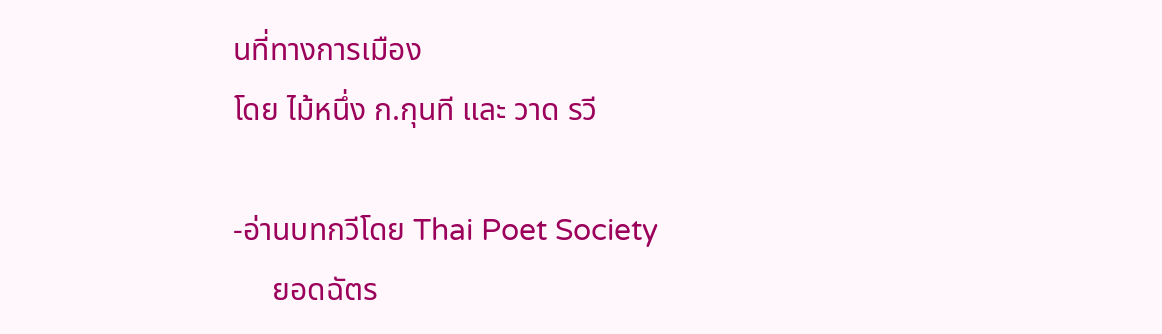นที่ทางการเมือง
โดย ไม้หนึ่ง ก.กุนที และ วาด รวี

-อ่านบทกวีโดย Thai Poet Society
     ยอดฉัตร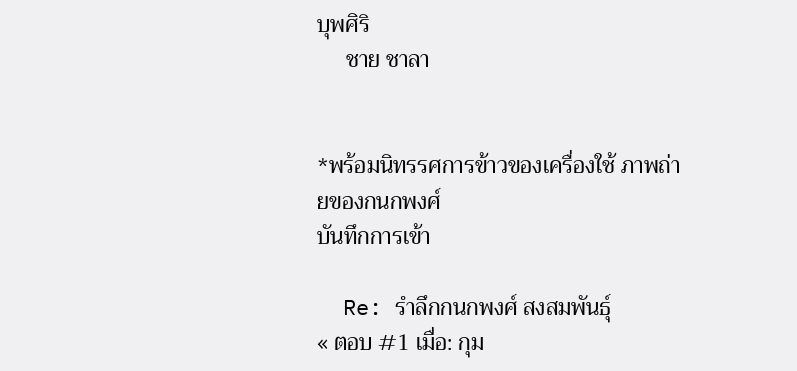บุพศิริ
     ชาย ชาลา


*พร้อมนิทรรศการข้าวของเครื่องใช้ ภาพถ่ายของกนกพงศ์
บันทึกการเข้า

  Re: รำลึกกนกพงศ์ สงสมพันธุ์
« ตอบ #1 เมื่อ: กุม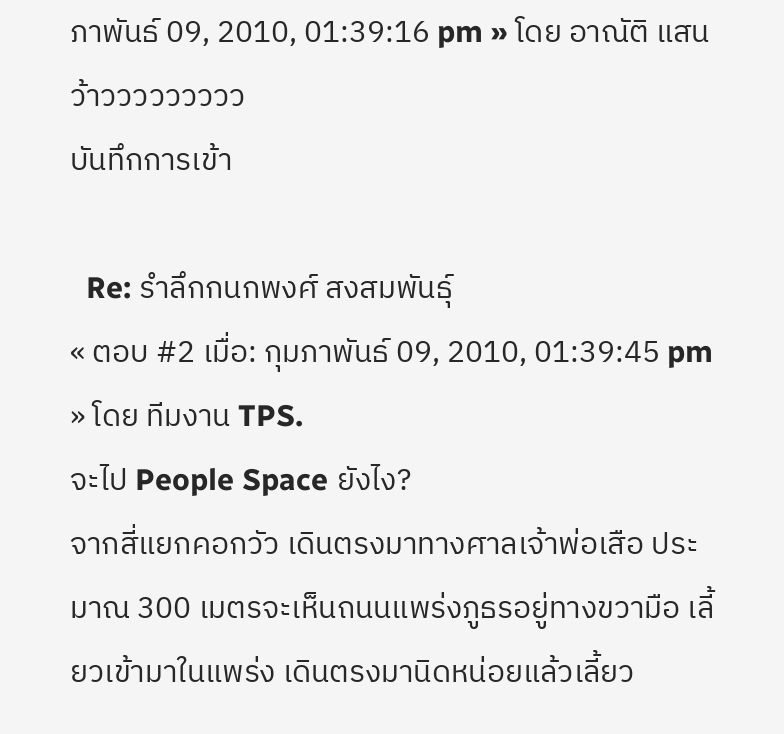ภาพันธ์ 09, 2010, 01:39:16 pm » โดย อาณัติ แสน
ว้าววววววววว
บันทึกการเข้า

  Re: รำลึกกนกพงศ์ สงสมพันธุ์
« ตอบ #2 เมื่อ: กุมภาพันธ์ 09, 2010, 01:39:45 pm » โดย ทีมงาน TPS.
จะไป People Space ยังไง?
จากสี่แยกคอกวัว เดินตรงมาทางศาลเจ้าพ่อเสือ ประมาณ 300 เมตรจะเห็นถนนแพร่งภูธรอยู่ทางขวามือ เลี้ยวเข้ามาในแพร่ง เดินตรงมานิดหน่อยแล้วเลี้ยว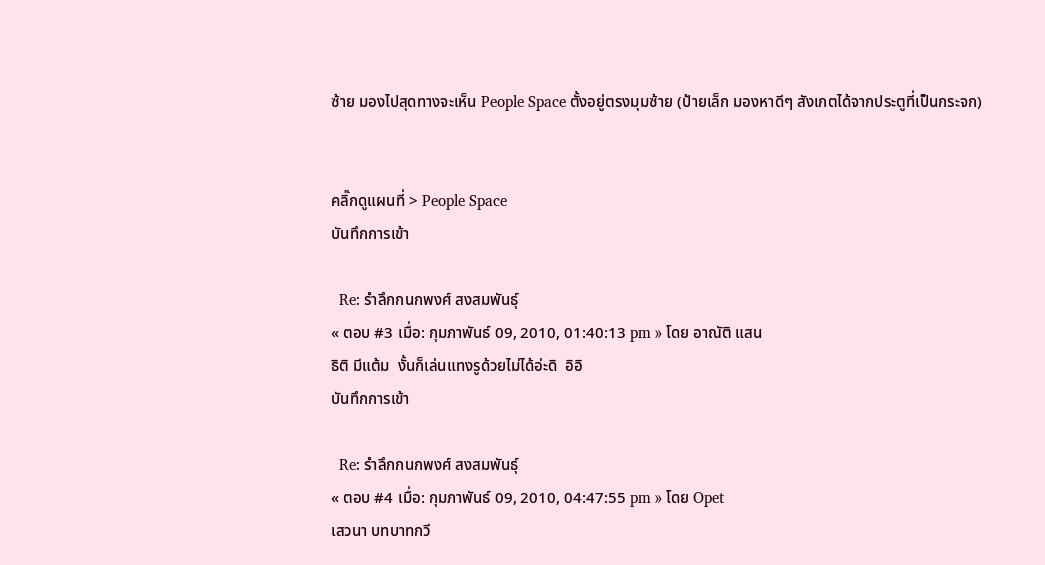ซ้าย มองไปสุดทางจะเห็น People Space ตั้งอยู่ตรงมุมซ้าย (ป้ายเล็ก มองหาดีๆ สังเกตได้จากประตูที่เป็นกระจก)


คลิ๊กดูแผนที่ > People Space
บันทึกการเข้า

  Re: รำลึกกนกพงศ์ สงสมพันธุ์
« ตอบ #3 เมื่อ: กุมภาพันธ์ 09, 2010, 01:40:13 pm » โดย อาณัติ แสน
ธิติ มีแต้ม  งั้นก็เล่นแทงรูด้วยไม่ได้อ่ะดิ  อิอิ
บันทึกการเข้า

  Re: รำลึกกนกพงศ์ สงสมพันธุ์
« ตอบ #4 เมื่อ: กุมภาพันธ์ 09, 2010, 04:47:55 pm » โดย Opet
เสวนา บทบาทกวี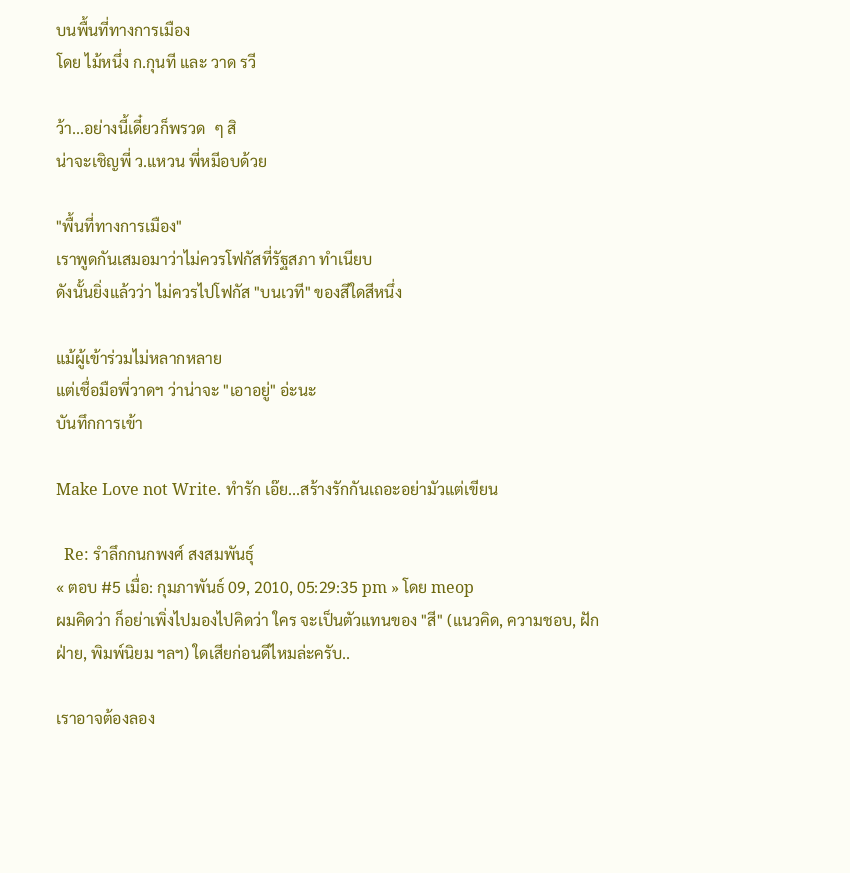บนพื้นที่ทางการเมือง
โดย ไม้หนึ่ง ก.กุนที และ วาด รวี

ว้า...อย่างนี้เดี๋ยวก็พรวด  ๆ สิ
น่าจะเชิญพี่ ว.แหวน พี่หมีอบด้วย

"พื้นที่ทางการเมือง"
เราพูดกันเสมอมาว่าไม่ควรโฟกัสที่รัฐสภา ทำเนียบ
ดังนั้นยิ่งแล้วว่า ไม่ควรไปโฟกัส "บนเวที" ของสีใดสีหนึ่ง

แม้ผู้เข้าร่วมไม่หลากหลาย
แต่เชื่อมือพี่วาดฯ ว่าน่าจะ "เอาอยู่" อ่ะนะ
บันทึกการเข้า

Make Love not Write. ทำรัก เอ๊ย...สร้างรักกันเถอะอย่ามัวแต่เขียน

  Re: รำลึกกนกพงศ์ สงสมพันธุ์
« ตอบ #5 เมื่อ: กุมภาพันธ์ 09, 2010, 05:29:35 pm » โดย meop
ผมคิดว่า ก็อย่าเพิ่งไปมองไปคิดว่า ใคร จะเป็นตัวแทนของ "สี" (แนวคิด, ความชอบ, ฝักฝ่าย, พิมพ์นิยม ฯลฯ) ใดเสียก่อนดีไหมล่ะครับ..

เราอาจต้องลอง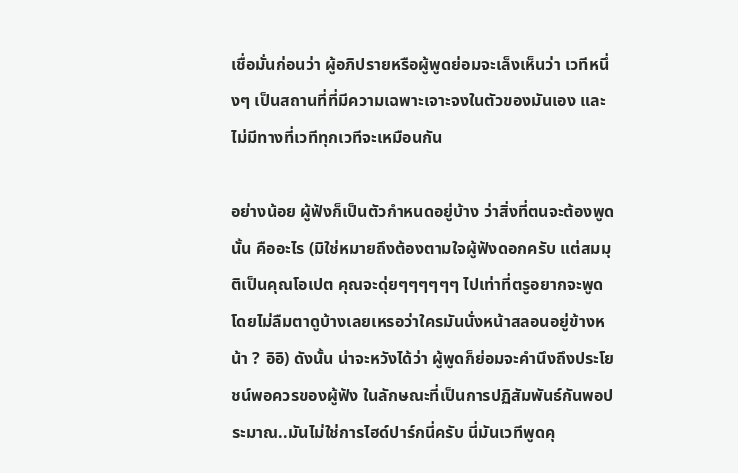เชื่อมั่นก่อนว่า ผู้อภิปรายหรือผู้พูดย่อมจะเล็งเห็นว่า เวทีหนึ่งๆ เป็นสถานที่ที่มีความเฉพาะเจาะจงในตัวของมันเอง และไม่มีทางที่เวทีทุกเวทีจะเหมือนกัน

อย่างน้อย ผู้ฟังก็เป็นตัวกำหนดอยู่บ้าง ว่าสิ่งที่ตนจะต้องพูดนั้น คืออะไร (มิใช่หมายถึงต้องตามใจผู้ฟังดอกครับ แต่สมมุติเป็นคุณโอเปต คุณจะดุ่ยๆๆๆๆๆๆ ไปเท่าที่ตรูอยากจะพูด โดยไม่ลืมตาดูบ้างเลยเหรอว่าใครมันนั่งหน้าสลอนอยู่ข้างหน้า ? อิอิ) ดังนั้น น่าจะหวังได้ว่า ผู้พูดก็ย่อมจะคำนึงถึงประโยชน์พอควรของผู้ฟัง ในลักษณะที่เป็นการปฏิสัมพันธ์กันพอประมาณ..มันไม่ใช่การไฮด์ปาร์กนี่ครับ นี่มันเวทีพูดคุ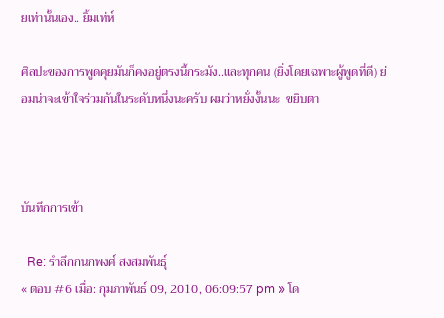ยเท่านั้นเอง.. ยิ้มเท่ห์

ศิลปะของการพูดคุยมันก็คงอยู่ตรงนี้กระมัง..และทุกคน (ยิ่งโดยเฉพาะผู้พูดที่ดี) ย่อมน่าจะเข้าใจร่วมกันในระดับหนึ่งนะครับ ผมว่าหยั่งงั้นนะ  ขยิบตา



บันทึกการเข้า

  Re: รำลึกกนกพงศ์ สงสมพันธุ์
« ตอบ #6 เมื่อ: กุมภาพันธ์ 09, 2010, 06:09:57 pm » โด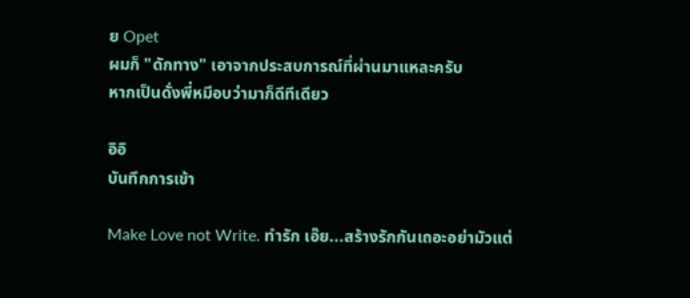ย Opet
ผมก็ "ดักทาง" เอาจากประสบการณ์ที่ผ่านมาแหละครับ
หากเป็นดั่งพี่หมีอบว่ามาก็ดีทีเดียว

อิอิ
บันทึกการเข้า

Make Love not Write. ทำรัก เอ๊ย...สร้างรักกันเถอะอย่ามัวแต่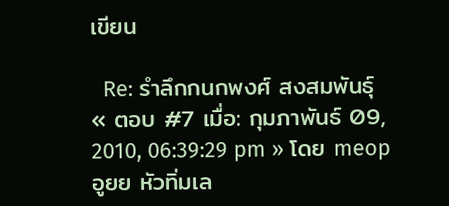เขียน

  Re: รำลึกกนกพงศ์ สงสมพันธุ์
« ตอบ #7 เมื่อ: กุมภาพันธ์ 09, 2010, 06:39:29 pm » โดย meop
อูยย หัวทิ่มเล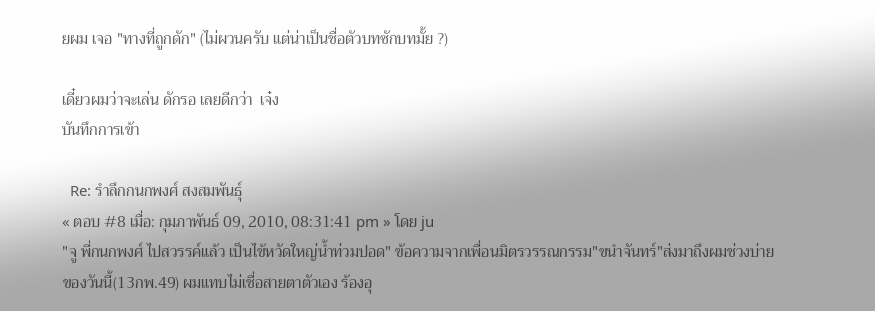ยผม เจอ "ทางที่ถูกดัก" (ไม่ผวนครับ แต่น่าเป็นชื่อตัวบทซักบทมั้ย ?)

เดี๋ยวผมว่าจะเล่น ดักรอ เลยดีกว่า  เจ๋ง
บันทึกการเข้า

  Re: รำลึกกนกพงศ์ สงสมพันธุ์
« ตอบ #8 เมื่อ: กุมภาพันธ์ 09, 2010, 08:31:41 pm » โดย ju
"จู พี่กนกพงศ์ ไปสวรรค์แล้ว เป็นไข้หวัดใหญ่น้ำท่วมปอด" ข้อความจากเพื่อนมิตรวรรณกรรม"ขนำจันทร์"ส่งมาถึงผมช่วงบ่ายของวันนี้(13กพ.49) ผมแทบไม่เชื่อสายตาตัวเอง ร้องอุ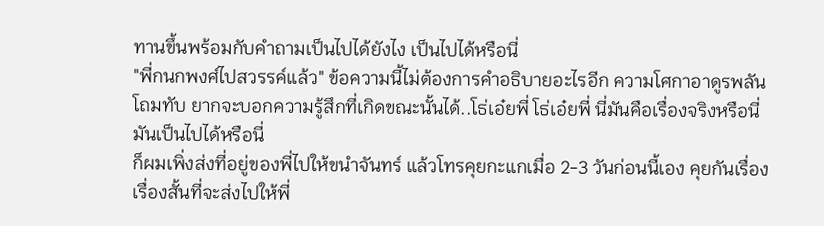ทานขึ้นพร้อมกับคำถามเป็นไปได้ยังไง เป็นไปได้หรือนี่
"พี่กนกพงศ์ไปสวรรค์แล้ว" ข้อความนี้ไม่ต้องการคำอธิบายอะไรอีก ความโศกาอาดูรพลันโถมทับ ยากจะบอกความรู้สึกที่เกิดขณะนั้นได้..โธ่เอ๋ยพี่ โธ่เอ๋ยพี่ นี่มันคือเรื่องจริงหรือนี่ มันเป็นไปได้หรือนี่
ก็ผมเพิ่งส่งที่อยู่ของพี่ไปให้ขนำจันทร์ แล้วโทรคุยกะแกเมื่อ 2-3 วันก่อนนี้เอง คุยกันเรื่องเรื่องสั้นที่จะส่งไปให้พี่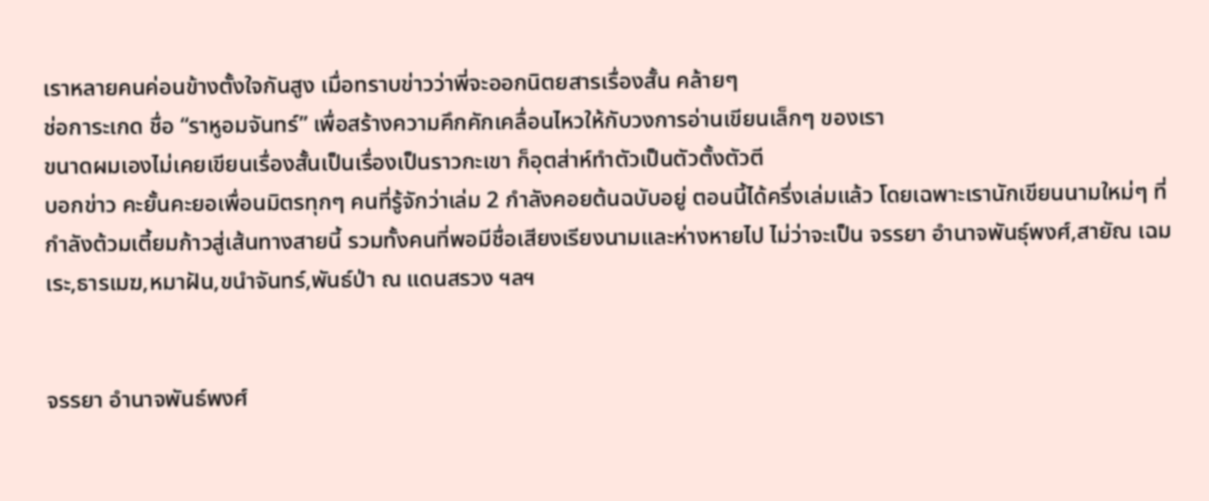เราหลายคนค่อนข้างตั้งใจกันสูง เมื่อทราบข่าวว่าพี่จะออกนิตยสารเรื่องสั้น คล้ายๆ
ช่อการะเกด ชื่อ “ราหูอมจันทร์” เพื่อสร้างความคึกคักเคลื่อนไหวให้กับวงการอ่านเขียนเล็กๆ ของเรา
ขนาดผมเองไม่เคยเขียนเรื่องสั้นเป็นเรื่องเป็นราวกะเขา ก็อุตส่าห์ทำตัวเป็นตัวตั้งตัวตี
บอกข่าว คะยั้นคะยอเพื่อนมิตรทุกๆ คนที่รู้จักว่าเล่ม 2 กำลังคอยต้นฉบับอยู่ ตอนนี้ได้ครึ่งเล่มแล้ว โดยเฉพาะเรานักเขียนนามใหม่ๆ ที่กำลังต้วมเตี้ยมก้าวสู่เส้นทางสายนี้ รวมทั้งคนที่พอมีชื่อเสียงเรียงนามและห่างหายไป ไม่ว่าจะเป็น จรรยา อำนาจพันธุ์พงศ์,สายัณ เฉมเระ,ธารเมฆ,หมาฝัน,ขนำจันทร์,พันธ์ป่า ณ แดนสรวง ฯลฯ


จรรยา อำนาจพันธ์พงศ์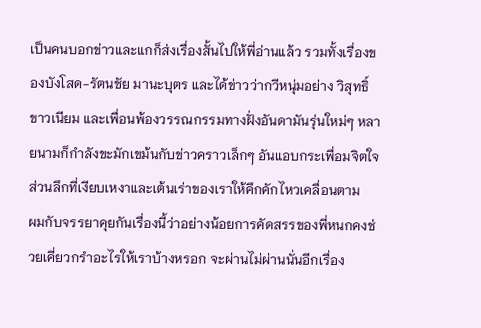เป็นคนบอกข่าวและแกก็ส่งเรื่องสั้นไปให้พี่อ่านแล้ว รวมทั้งเรื่องของบังโสด-รัตนชัย มานะบุตร และได้ข่าวว่ากวีหนุ่มอย่าง วิสุทธิ์ ขาวเนียม และเพื่อนพ้องวรรณกรรมทางฝั่งอันดามันรุ่นใหม่ๆ หลายนามก็กำลังขะมักเขม้นกับข่าวคราวเล็กๆ อันแอบกระเพื่อมจิตใจส่วนลึกที่เงียบเหงาและเต้นเร่าของเราให้คึกคักไหวเคลื่อนตาม
ผมกับจรรยาคุยกันเรื่องนี้ว่าอย่างน้อยการคัดสรรของพี่หนกคงช่วยเคี่ยวกรำอะไรให้เราบ้างหรอก จะผ่านไม่ผ่านนั่นอีกเรื่อง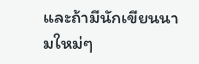และถ้ามีนักเขียนนามใหม่ๆ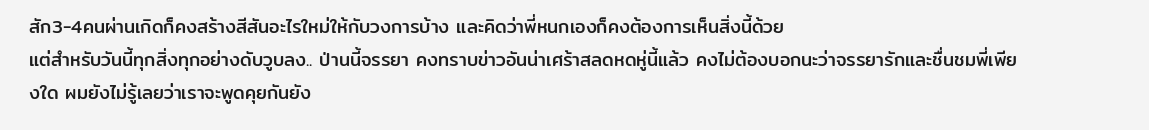สัก3-4คนผ่านเกิดก็คงสร้างสีสันอะไรใหม่ให้กับวงการบ้าง และคิดว่าพี่หนกเองก็คงต้องการเห็นสิ่งนี้ด้วย
แต่สำหรับวันนี้ทุกสิ่งทุกอย่างดับวูบลง.. ป่านนี้จรรยา คงทราบข่าวอันน่าเศร้าสลดหดหู่นี้แล้ว คงไม่ต้องบอกนะว่าจรรยารักและชื่นชมพี่เพียงใด ผมยังไม่รู้เลยว่าเราจะพูดคุยกันยัง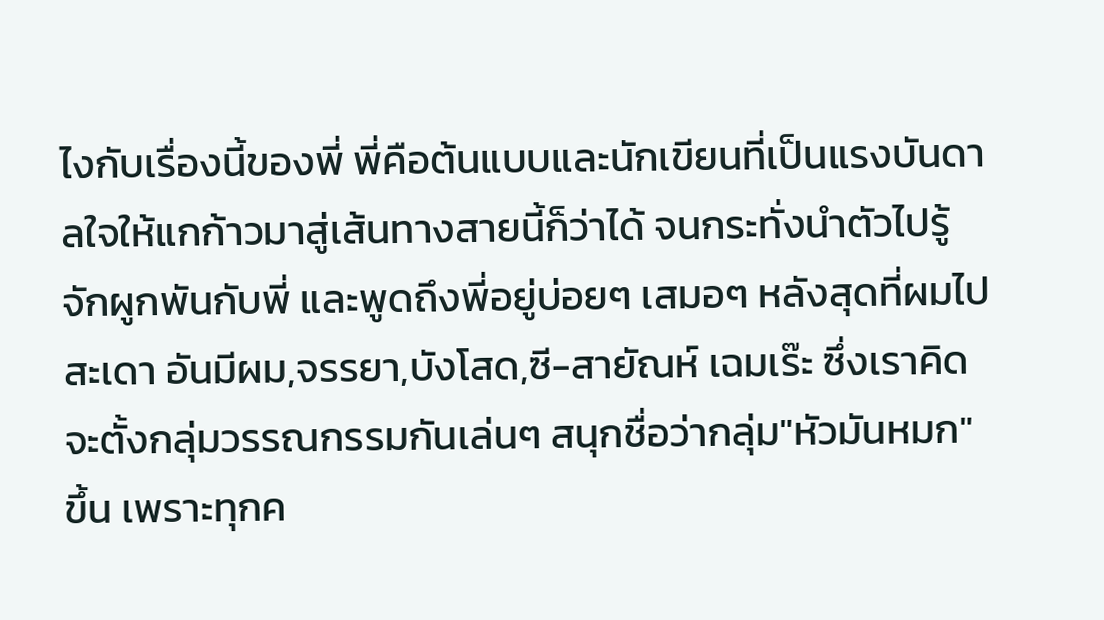ไงกับเรื่องนี้ของพี่ พี่คือต้นแบบและนักเขียนที่เป็นแรงบันดาลใจให้แกก้าวมาสู่เส้นทางสายนี้ก็ว่าได้ จนกระทั่งนำตัวไปรู้จักผูกพันกับพี่ และพูดถึงพี่อยู่บ่อยๆ เสมอๆ หลังสุดที่ผมไปสะเดา อันมีผม,จรรยา,บังโสด,ซี-สายัณห์ เฉมเร๊ะ ซึ่งเราคิดจะตั้งกลุ่มวรรณกรรมกันเล่นๆ สนุกชื่อว่ากลุ่ม"หัวมันหมก"ขึ้น เพราะทุกค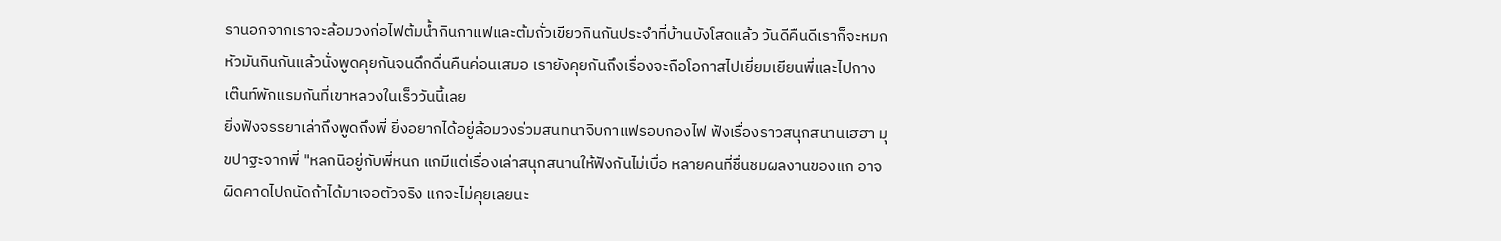รานอกจากเราจะล้อมวงก่อไฟต้มน้ำกินกาแฟและต้มถั่วเขียวกินกันประจำที่บ้านบังโสดแล้ว วันดีคืนดีเราก็จะหมกหัวมันกินกันแล้วนั่งพูดคุยกันจนดึกดื่นคืนค่อนเสมอ เรายังคุยกันถึงเรื่องจะถือโอกาสไปเยี่ยมเยียนพี่และไปกางเต๊นท์พักแรมกันที่เขาหลวงในเร็ววันนี้เลย
ยิ่งฟังจรรยาเล่าถึงพูดถึงพี่ ยิ่งอยากได้อยู่ล้อมวงร่วมสนทนาจิบกาแฟรอบกองไฟ ฟังเรื่องราวสนุกสนานเฮฮา มุขปาฐะจากพี่ "หลกนิอยู่กับพี่หนก แกมีแต่เรื่องเล่าสนุกสนานให้ฟังกันไม่เบื่อ หลายคนที่ชื่นชมผลงานของแก อาจผิดคาดไปถนัดถ้าได้มาเจอตัวจริง แกจะไม่คุยเลยนะ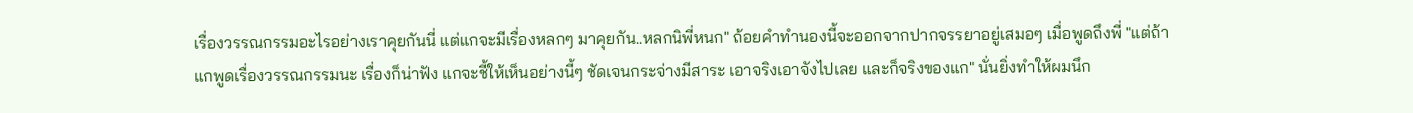เรื่องวรรณกรรมอะไรอย่างเราคุยกันนี่ แต่แกจะมีเรื่องหลกๆ มาคุยกัน..หลกนิพี่หนก" ถ้อยคำทำนองนี้จะออกจากปากจรรยาอยู่เสมอๆ เมื่อพูดถึงพี่ "แต่ถ้าแกพูดเรื่องวรรณกรรมนะ เรื่องก็น่าฟัง แกจะชี้ให้เห็นอย่างนี้ๆ ชัดเจนกระจ่างมีสาระ เอาจริงเอาจังไปเลย และก็จริงของแก" นั่นยิ่งทำให้ผมนึก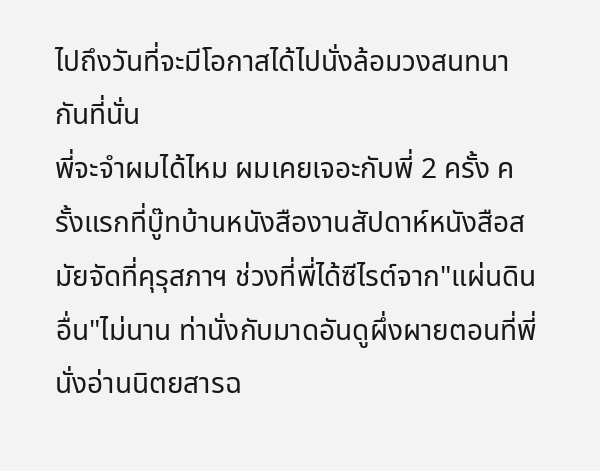ไปถึงวันที่จะมีโอกาสได้ไปนั่งล้อมวงสนทนากันที่นั่น
พี่จะจำผมได้ไหม ผมเคยเจอะกับพี่ 2 ครั้ง ครั้งแรกที่บู๊ทบ้านหนังสืองานสัปดาห์หนังสือสมัยจัดที่คุรุสภาฯ ช่วงที่พี่ได้ซีไรต์จาก"แผ่นดินอื่น"ไม่นาน ท่านั่งกับมาดอันดูผึ่งผายตอนที่พี่นั่งอ่านนิตยสารฉ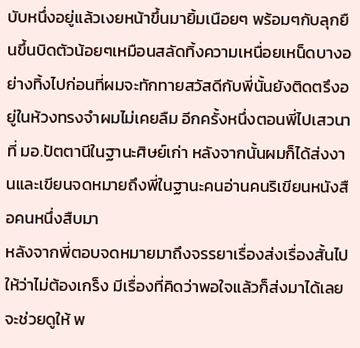บับหนึ่งอยู่แล้วเงยหน้าขึ้นมายิ้มเนือยๆ พร้อมๆกับลุกยืนขึ้นบิดตัวน้อยๆเหมือนสลัดทิ้งความเหนื่อยเหน็ดบางอย่างทิ้งไปก่อนที่ผมจะทักทายสวัสดีกับพี่นั้นยังติดตรึงอยู่ในห้วงทรงจำผมไม่เคยลืม อีกครั้งหนึ่งตอนพี่ไปเสวนาที่ มอ.ปัตตานีในฐานะศิษย์เก่า หลังจากนั้นผมก็ได้ส่งงานและเขียนจดหมายถึงพี่ในฐานะคนอ่านคนริเขียนหนังสือคนหนึ่งสืบมา
หลังจากพี่ตอบจดหมายมาถึงจรรยาเรื่องส่งเรื่องสั้นไปให้ว่าไม่ต้องเกร็ง มีเรื่องที่คิดว่าพอใจแล้วก็ส่งมาได้เลย จะช่วยดูให้ พ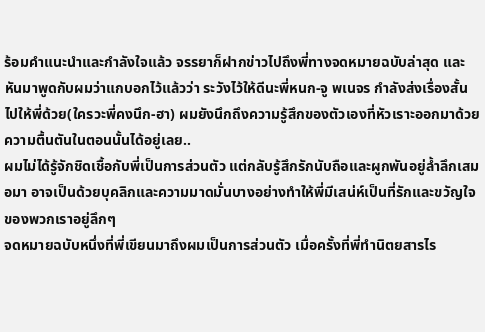ร้อมคำแนะนำและกำลังใจแล้ว จรรยาก็ฝากข่าวไปถึงพี่ทางจดหมายฉบับล่าสุด และหันมาพูดกับผมว่าแกบอกไว้แล้วว่า ระวังไว้ให้ดีนะพี่หนก-จู พเนจร กำลังส่งเรื่องสั้นไปให้พี่ด้วย(ใครวะพี่คงนึก-ฮา) ผมยังนึกถึงความรู้สึกของตัวเองที่หัวเราะออกมาด้วยความตื้นตันในตอนนั้นได้อยู่เลย..
ผมไม่ได้รู้จักชิดเชื้อกับพี่เป็นการส่วนตัว แต่กลับรู้สึกรักนับถือและผูกพันอยู่ล้ำลึกเสมอมา อาจเป็นด้วยบุคลิกและความมาดมั่นบางอย่างทำให้พี่มีเสน่ห์เป็นที่รักและขวัญใจของพวกเราอยู่ลึกๆ
จดหมายฉบับหนึ่งที่พี่เขียนมาถึงผมเป็นการส่วนตัว เมื่อครั้งที่พี่ทำนิตยสารไร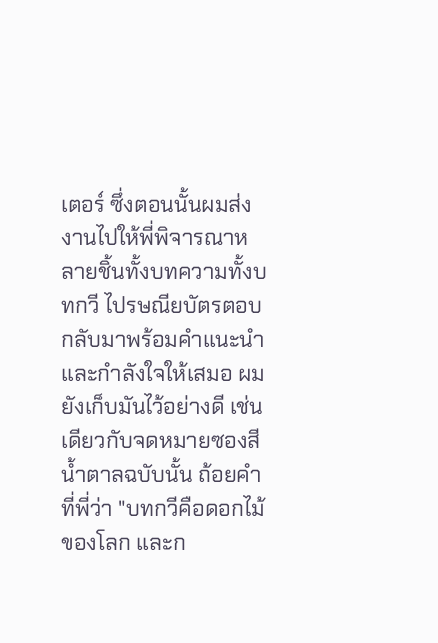เตอร์ ซึ่งตอนนั้นผมส่งงานไปให้พี่พิจารณาหลายชิ้นทั้งบทความทั้งบทกวี ไปรษณียบัตรตอบกลับมาพร้อมคำแนะนำและกำลังใจให้เสมอ ผมยังเก็บมันไว้อย่างดี เช่นเดียวกับจดหมายซองสีน้ำตาลฉบับนั้น ถ้อยคำที่พี่ว่า "บทกวีคือดอกไม้ของโลก และก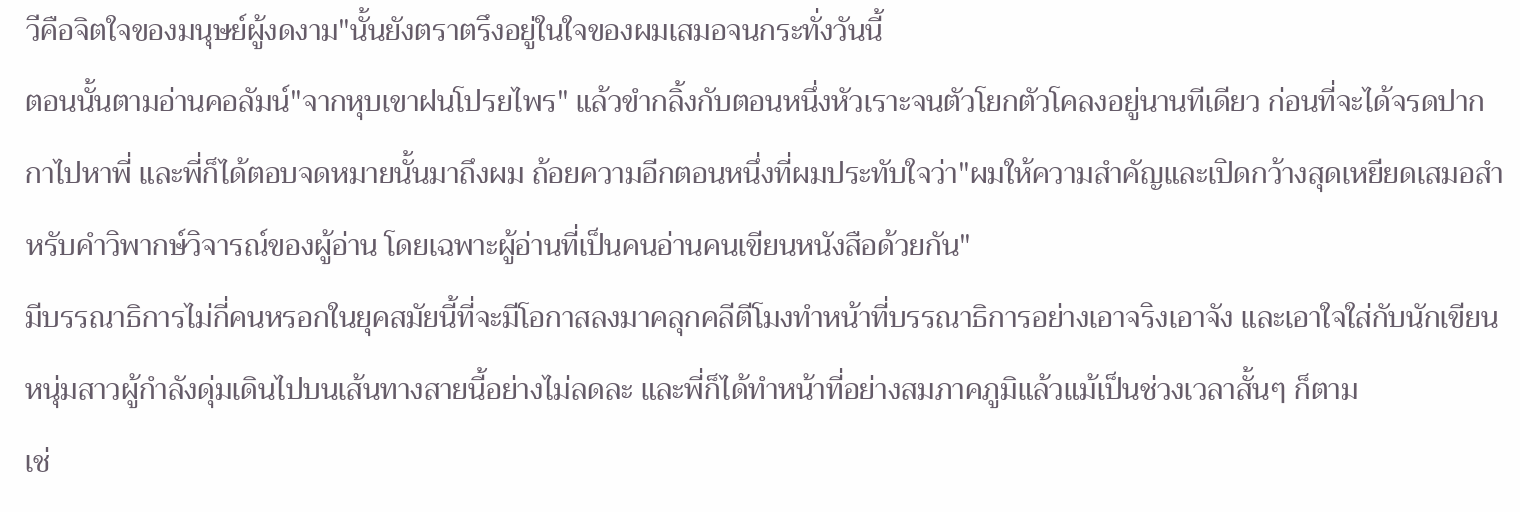วีคือจิตใจของมนุษย์ผู้งดงาม"นั้นยังตราตรึงอยู่ในใจของผมเสมอจนกระทั่งวันนี้
ตอนนั้นตามอ่านคอลัมน์"จากหุบเขาฝนโปรยไพร" แล้วขำกลิ้งกับตอนหนึ่งหัวเราะจนตัวโยกตัวโคลงอยู่นานทีเดียว ก่อนที่จะได้จรดปากกาไปหาพี่ และพี่ก็ได้ตอบจดหมายนั้นมาถึงผม ถ้อยความอีกตอนหนึ่งที่ผมประทับใจว่า"ผมให้ความสำคัญและเปิดกว้างสุดเหยียดเสมอสำหรับคำวิพากษ์วิจารณ์ของผู้อ่าน โดยเฉพาะผู้อ่านที่เป็นคนอ่านคนเขียนหนังสือด้วยกัน"
มีบรรณาธิการไม่กี่คนหรอกในยุคสมัยนี้ที่จะมีโอกาสลงมาคลุกคลีตีโมงทำหน้าที่บรรณาธิการอย่างเอาจริงเอาจัง และเอาใจใส่กับนักเขียนหนุ่มสาวผู้กำลังดุ่มเดินไปบนเส้นทางสายนี้อย่างไม่ลดละ และพี่ก็ได้ทำหน้าที่อย่างสมภาคภูมิแล้วแม้เป็นช่วงเวลาสั้นๆ ก็ตาม
เช่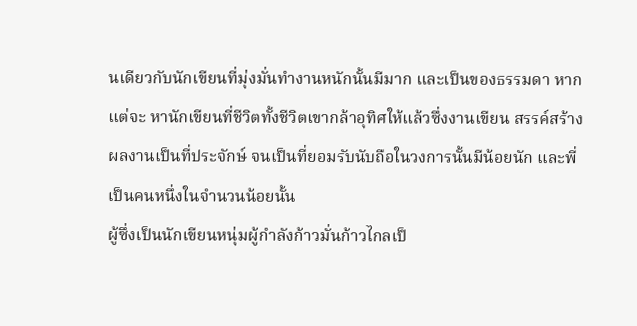นเดียวกับนักเขียนที่มุ่งมั่นทำงานหนักนั้นมีมาก และเป็นของธรรมดา หากแต่จะ หานักเขียนที่ชีวิตทั้งชีวิตเขากล้าอุทิศให้แล้วซึ่งงานเขียน สรรค์สร้างผลงานเป็นที่ประจักษ์ จนเป็นที่ยอมรับนับถือในวงการนั้นมีน้อยนัก และพี่เป็นคนหนึ่งในจำนวนน้อยนั้น
ผู้ซึ่งเป็นนักเขียนหนุ่มผู้กำลังก้าวมั่นก้าวไกลเป็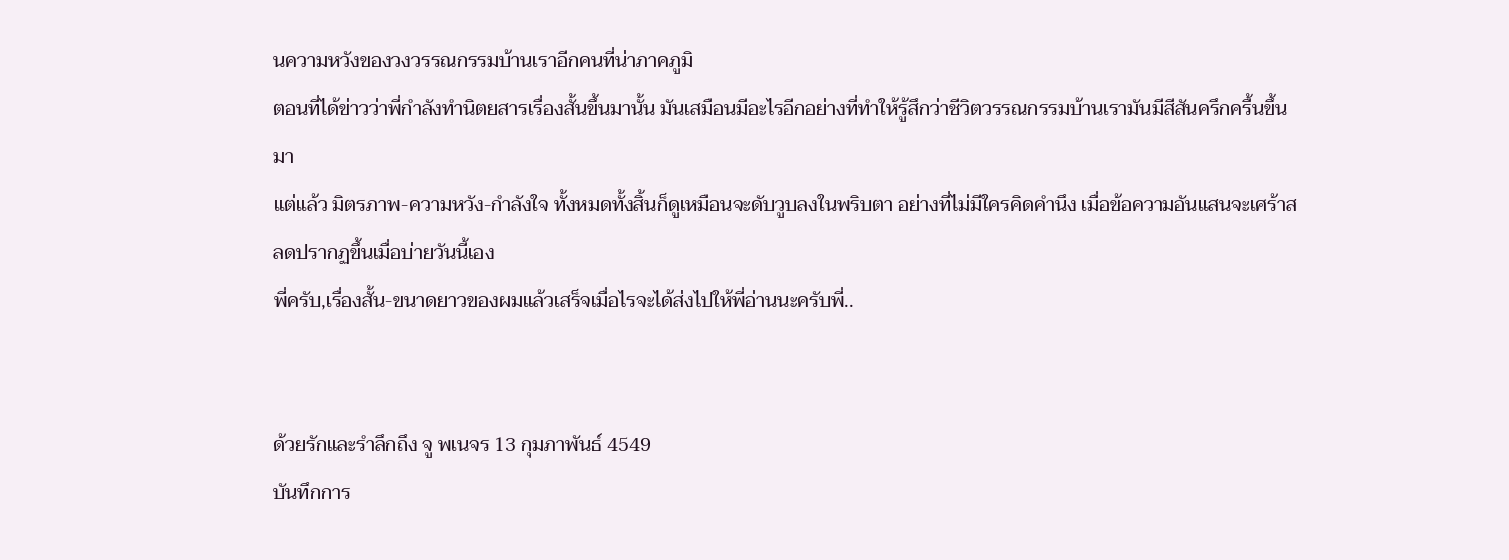นความหวังของวงวรรณกรรมบ้านเราอีกคนที่น่าภาคภูมิ
ตอนที่ได้ข่าวว่าพี่กำลังทำนิตยสารเรื่องสั้นขึ้นมานั้น มันเสมือนมีอะไรอีกอย่างที่ทำให้รู้สึกว่าชีวิตวรรณกรรมบ้านเรามันมีสีสันครึกครื้นขึ้นมา
แต่แล้ว มิตรภาพ-ความหวัง-กำลังใจ ทั้งหมดทั้งสิ้นก็ดูเหมือนจะดับวูบลงในพริบตา อย่างที่ไม่มีใครคิดคำนึง เมื่อข้อความอันแสนจะเศร้าสลดปรากฏขึ้นเมื่อบ่ายวันนี้เอง
พี่ครับ,เรื่องสั้น-ขนาดยาวของผมแล้วเสร็จเมื่อไรจะได้ส่งไปให้พี่อ่านนะครับพี่..


ด้วยรักและรำลึกถึง จู พเนจร 13 กุมภาพันธ์ 4549
บันทึกการ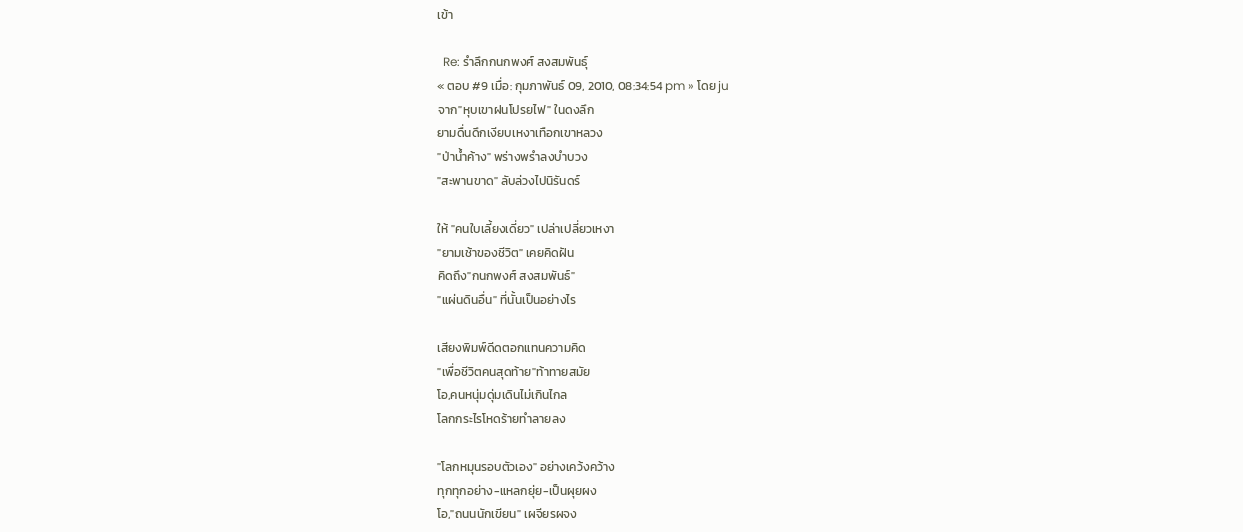เข้า

  Re: รำลึกกนกพงศ์ สงสมพันธุ์
« ตอบ #9 เมื่อ: กุมภาพันธ์ 09, 2010, 08:34:54 pm » โดย ju
จาก"หุบเขาฝนโปรยไฟ" ในดงลึก
ยามดื่นดึกเงียบเหงาเทือกเขาหลวง
"ป่าน้ำค้าง" พร่างพรำลงบำบวง
"สะพานขาด" ลับล่วงไปนิรันดร์

ให้ "คนใบเลี้ยงเดี่ยว" เปล่าเปลี่ยวเหงา
"ยามเช้าของชีวิต" เคยคิดฝัน
คิดถึง"กนกพงศ์ สงสมพันธ์"
"แผ่นดินอื่น" ที่นั้นเป็นอย่างไร

เสียงพิมพ์ดีดตอกแทนความคิด
"เพื่อชีวิตคนสุดท้าย"ท้าทายสมัย
โอ,คนหนุ่มดุ่มเดินไม่เกินไกล
โลกกระไรโหดร้ายทำลายลง

"โลกหมุนรอบตัวเอง" อย่างเคว้งคว้าง
ทุกทุกอย่าง-แหลกยุ่ย-เป็นผุยผง
โอ,"ถนนนักเขียน" เผจียรผจง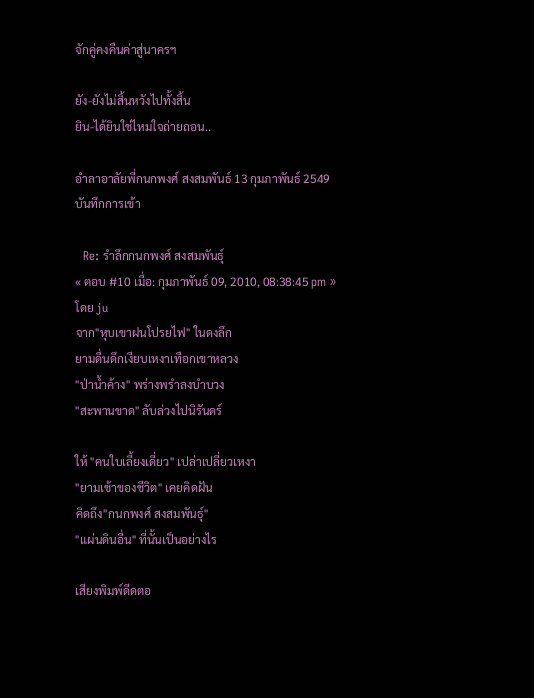จักคู่คงคืนค่าสู่นาครฯ

ยัง-ยังไม่สิ้นหวังไปทั้งสิ้น
ยิน-ได้ยินใช่ไหมใจถ่ายถอน..

อำลาอาลัยพี่กนกพงศ์ สงสมพันธ์ 13 กุมภาพันธ์ 2549
บันทึกการเข้า

  Re: รำลึกกนกพงศ์ สงสมพันธุ์
« ตอบ #10 เมื่อ: กุมภาพันธ์ 09, 2010, 08:38:45 pm » โดย ju
จาก"หุบเขาฝนโปรยไฟ" ในดงลึก
ยามดื่นดึกเงียบเหงาเทือกเขาหลวง
"ป่าน้ำค้าง" พร่างพรำลงบำบวง
"สะพานขาด" ลับล่วงไปนิรันดร์

ให้ "คนใบเลี้ยงเดี่ยว" เปล่าเปลี่ยวเหงา
"ยามเช้าของชีวิต" เคยคิดฝัน
คิดถึง"กนกพงศ์ สงสมพันธุ์"
"แผ่นดินอื่น" ที่นั้นเป็นอย่างไร

เสียงพิมพ์ดีดตอ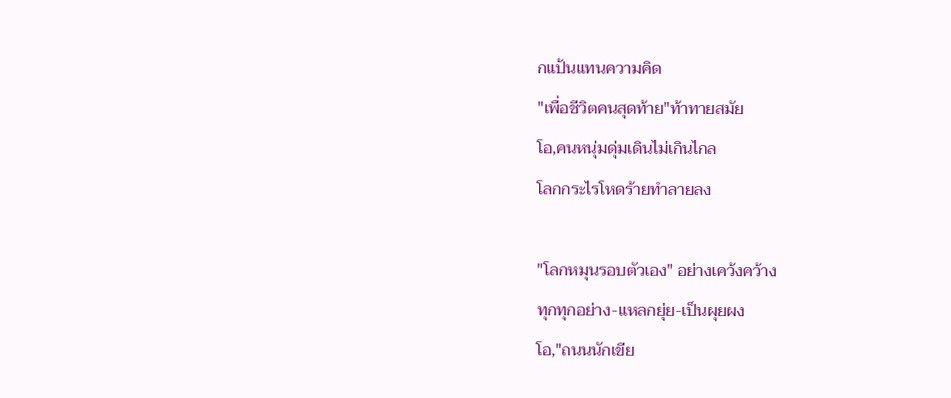กแป้นแทนความคิด
"เพื่อชีวิตคนสุดท้าย"ท้าทายสมัย
โอ,คนหนุ่มดุ่มเดินไม่เกินไกล
โลกกระไรโหดร้ายทำลายลง

"โลกหมุนรอบตัวเอง" อย่างเคว้งคว้าง
ทุกทุกอย่าง-แหลกยุ่ย-เป็นผุยผง
โอ,"ถนนนักเขีย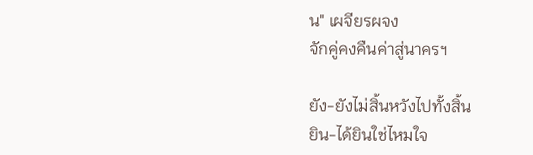น" เผจียรผจง
จักคู่คงคืนค่าสู่นาครฯ

ยัง-ยังไม่สิ้นหวังไปทั้งสิ้น
ยิน-ได้ยินใช่ไหมใจ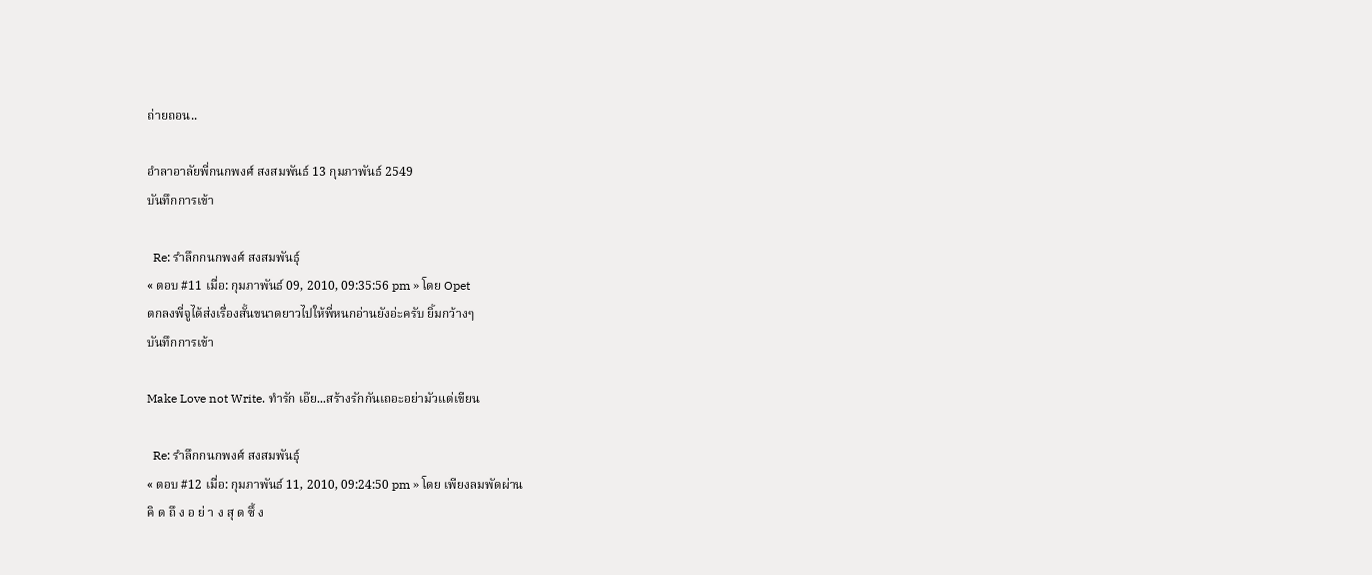ถ่ายถอน..

อำลาอาลัยพี่กนกพงศ์ สงสมพันธ์ 13 กุมภาพันธ์ 2549
บันทึกการเข้า

  Re: รำลึกกนกพงศ์ สงสมพันธุ์
« ตอบ #11 เมื่อ: กุมภาพันธ์ 09, 2010, 09:35:56 pm » โดย Opet
ตกลงพี่จูได้ส่งเรื่องสั้นขนาดยาวไปให้พี่หนกอ่านยังอ่ะครับ ยิ้มกว้างๆ
บันทึกการเข้า

Make Love not Write. ทำรัก เอ๊ย...สร้างรักกันเถอะอย่ามัวแต่เขียน

  Re: รำลึกกนกพงศ์ สงสมพันธุ์
« ตอบ #12 เมื่อ: กุมภาพันธ์ 11, 2010, 09:24:50 pm » โดย เพียงลมพัดผ่าน
คิ ด ถึ ง อ ย่ า ง สุ ด ซึ้ ง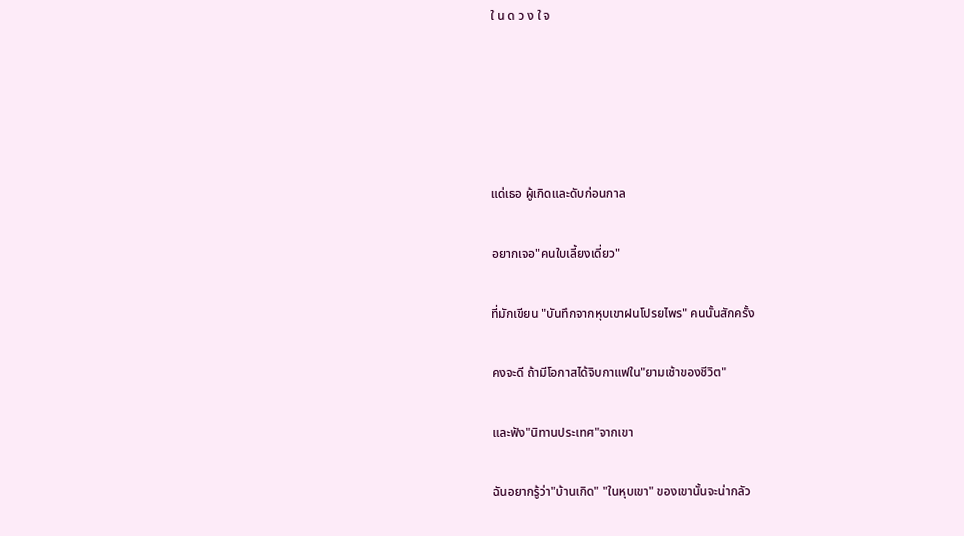ใ น ด ว ง ใ จ





แด่เธอ ผู้เกิดและดับก่อนกาล

อยากเจอ"คนใบเลี้ยงเดี่ยว"

ที่มักเขียน "บันทึกจากหุบเขาฝนโปรยไพร" คนนั้นสักครั้ง

คงจะดี ถ้ามีโอกาสได้จิบกาแฟใน"ยามเช้าของชีวิต"

และฟัง"นิทานประเทศ"จากเขา

ฉันอยากรู้ว่า"บ้านเกิด" "ในหุบเขา" ของเขานั้นจะน่ากลัว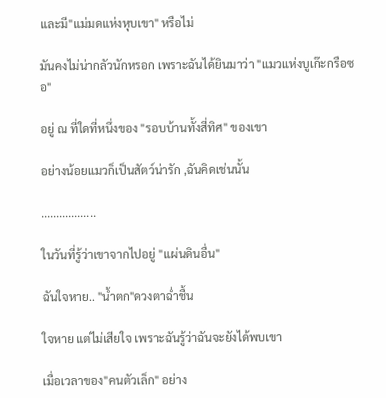และมี"แม่มดแห่งหุบเขา" หรือไม่

มันคงไม่น่ากลัวนักหรอก เพราะฉันได้ยินมาว่า "แมวแห่งบูเก๊ะกรือซอ"

อยู่ ณ ที่ใดที่หนึ่งของ "รอบบ้านทั้งสี่ทิศ" ของเขา

อย่างน้อยแมวก็เป็นสัตว์น่ารัก ,ฉันคิดเช่นนั้น

..................

ในวันที่รู้ว่าเขาจากไปอยู่ "แผ่นดินอื่น"

ฉันใจหาย.. "น้ำตก"ดวงตาฉ่ำชื้น

ใจหาย แต่ไม่เสียใจ เพราะฉันรู้ว่าฉันจะยังได้พบเขา

เมื่อเวลาของ"คนตัวเล็ก" อย่าง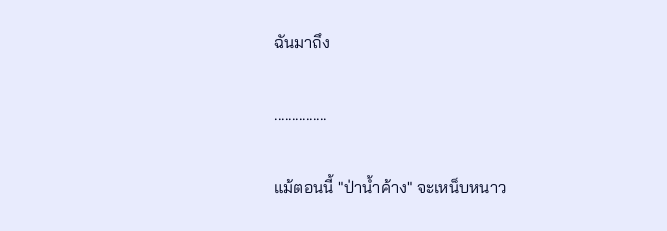ฉันมาถึง

...............

แม้ตอนนี้ "ป่าน้ำค้าง" จะเหน็บหนาว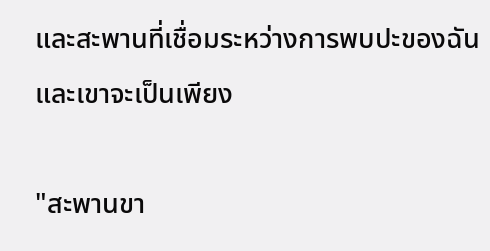และสะพานที่เชื่อมระหว่างการพบปะของฉันและเขาจะเป็นเพียง

"สะพานขา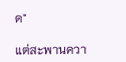ด"

แต่สะพานควา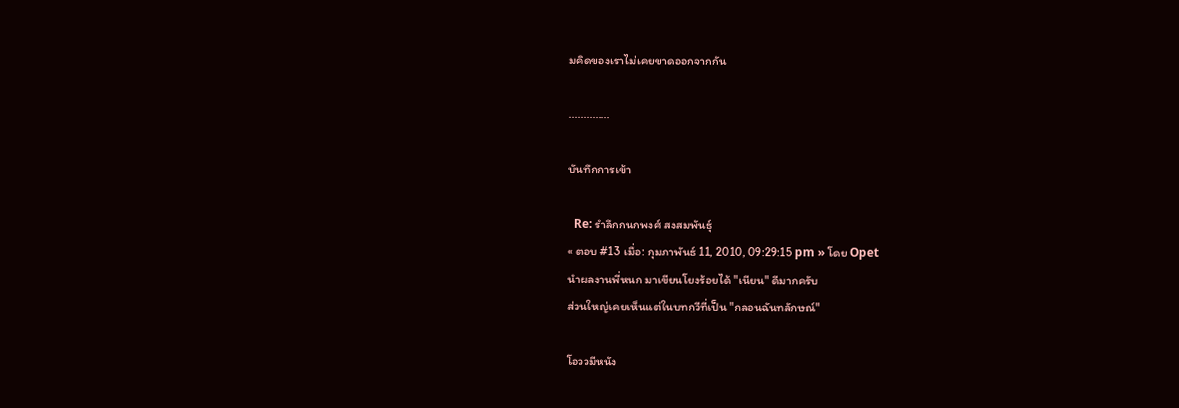มคิดของเราไม่เคยขาดออกจากกัน

..............

บันทึกการเข้า

  Re: รำลึกกนกพงศ์ สงสมพันธุ์
« ตอบ #13 เมื่อ: กุมภาพันธ์ 11, 2010, 09:29:15 pm » โดย Opet
นำผลงานพี่หนก มาเขียนโยงร้อยได้ "เนียน" ดีมากครับ
ส่วนใหญ่เคยเห็นแต่ในบทกวีที่เป็น "กลอนฉันทลักษณ์"

โอววมีหนัง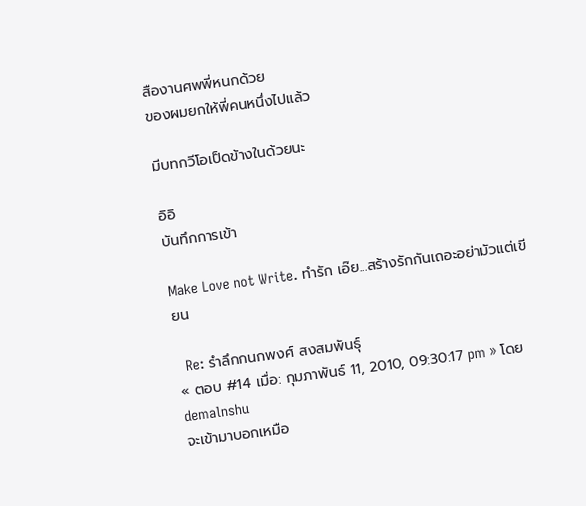สืองานศพพี่หนกด้วย
ของผมยกให้พี่คนหนึ่งไปแล้ว

มีบทกวีโอเป็ดข้างในด้วยนะ

อิอิ
บันทึกการเข้า

Make Love not Write. ทำรัก เอ๊ย...สร้างรักกันเถอะอย่ามัวแต่เขียน

  Re: รำลึกกนกพงศ์ สงสมพันธุ์
« ตอบ #14 เมื่อ: กุมภาพันธ์ 11, 2010, 09:30:17 pm » โดย demalnshu
จะเข้ามาบอกเหมือ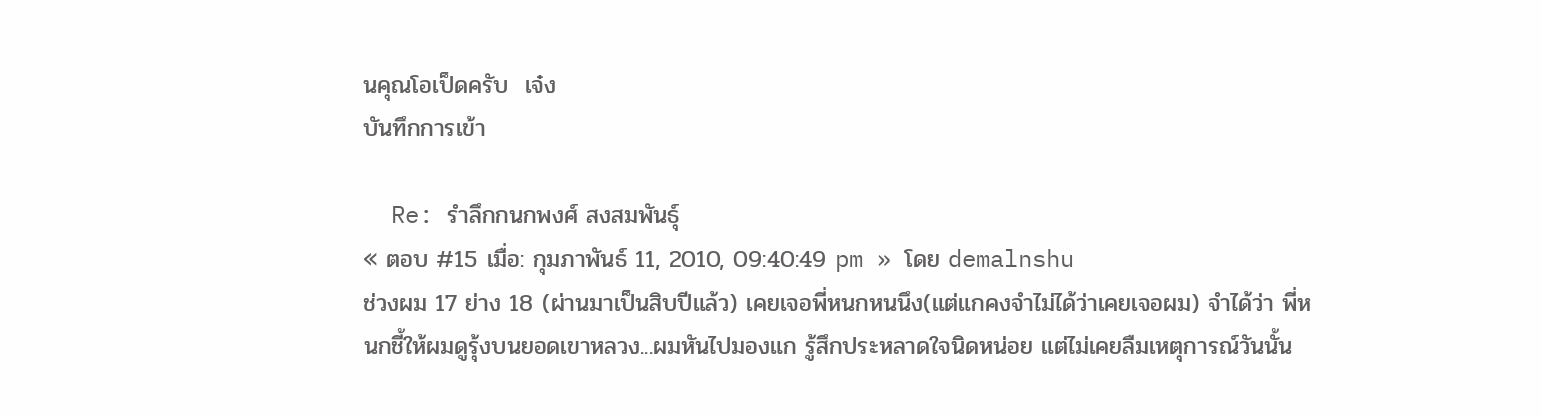นคุณโอเป็ดครับ  เจ๋ง
บันทึกการเข้า

  Re: รำลึกกนกพงศ์ สงสมพันธุ์
« ตอบ #15 เมื่อ: กุมภาพันธ์ 11, 2010, 09:40:49 pm » โดย demalnshu
ช่วงผม 17 ย่าง 18 (ผ่านมาเป็นสิบปีแล้ว) เคยเจอพี่หนกหนนึง(แต่แกคงจำไม่ได้ว่าเคยเจอผม) จำได้ว่า พี่หนกชี้ให้ผมดูรุ้งบนยอดเขาหลวง...ผมหันไปมองแก รู้สึกประหลาดใจนิดหน่อย แต่ไม่เคยลืมเหตุการณ์วันนั้น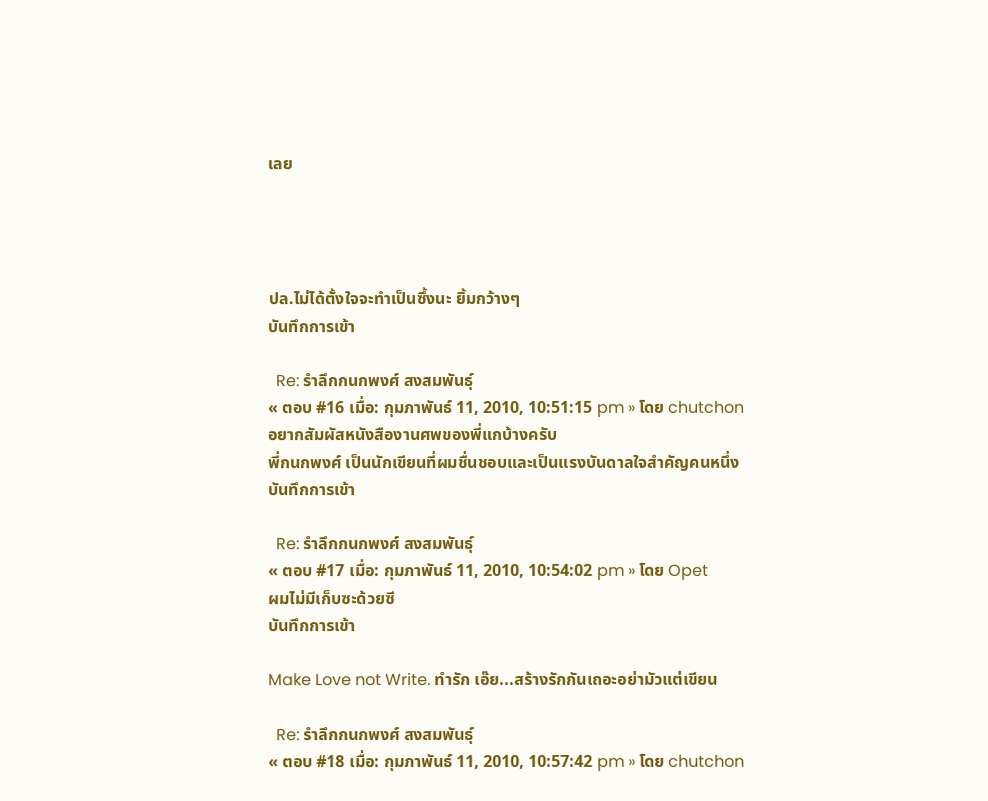เลย




ปล.ไม่ได้ตั้งใจจะทำเป็นซึ้งนะ ยิ้มกว้างๆ
บันทึกการเข้า

  Re: รำลึกกนกพงศ์ สงสมพันธุ์
« ตอบ #16 เมื่อ: กุมภาพันธ์ 11, 2010, 10:51:15 pm » โดย chutchon
อยากสัมผัสหนังสืองานศพของพี่แกบ้างครับ
พี่กนกพงศ์ เป็นนักเขียนที่ผมชื่นชอบและเป็นแรงบันดาลใจสำคัญคนหนึ่ง
บันทึกการเข้า

  Re: รำลึกกนกพงศ์ สงสมพันธุ์
« ตอบ #17 เมื่อ: กุมภาพันธ์ 11, 2010, 10:54:02 pm » โดย Opet
ผมไม่มีเก็บซะด้วยซี
บันทึกการเข้า

Make Love not Write. ทำรัก เอ๊ย...สร้างรักกันเถอะอย่ามัวแต่เขียน

  Re: รำลึกกนกพงศ์ สงสมพันธุ์
« ตอบ #18 เมื่อ: กุมภาพันธ์ 11, 2010, 10:57:42 pm » โดย chutchon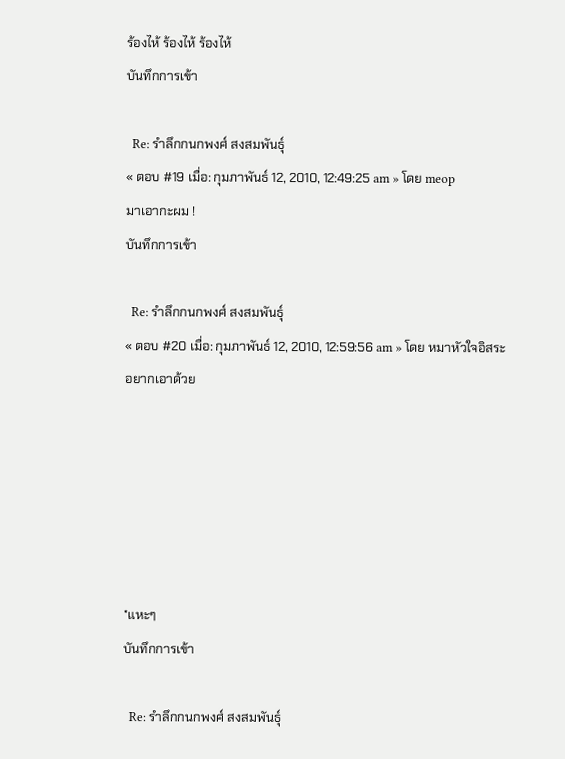ร้องไห้ ร้องไห้ ร้องไห้
บันทึกการเข้า

  Re: รำลึกกนกพงศ์ สงสมพันธุ์
« ตอบ #19 เมื่อ: กุมภาพันธ์ 12, 2010, 12:49:25 am » โดย meop
มาเอากะผม !
บันทึกการเข้า

  Re: รำลึกกนกพงศ์ สงสมพันธุ์
« ตอบ #20 เมื่อ: กุมภาพันธ์ 12, 2010, 12:59:56 am » โดย หมาหัวใจอิสระ
อยากเอาด้วย






*แหะๆ
บันทึกการเข้า

  Re: รำลึกกนกพงศ์ สงสมพันธุ์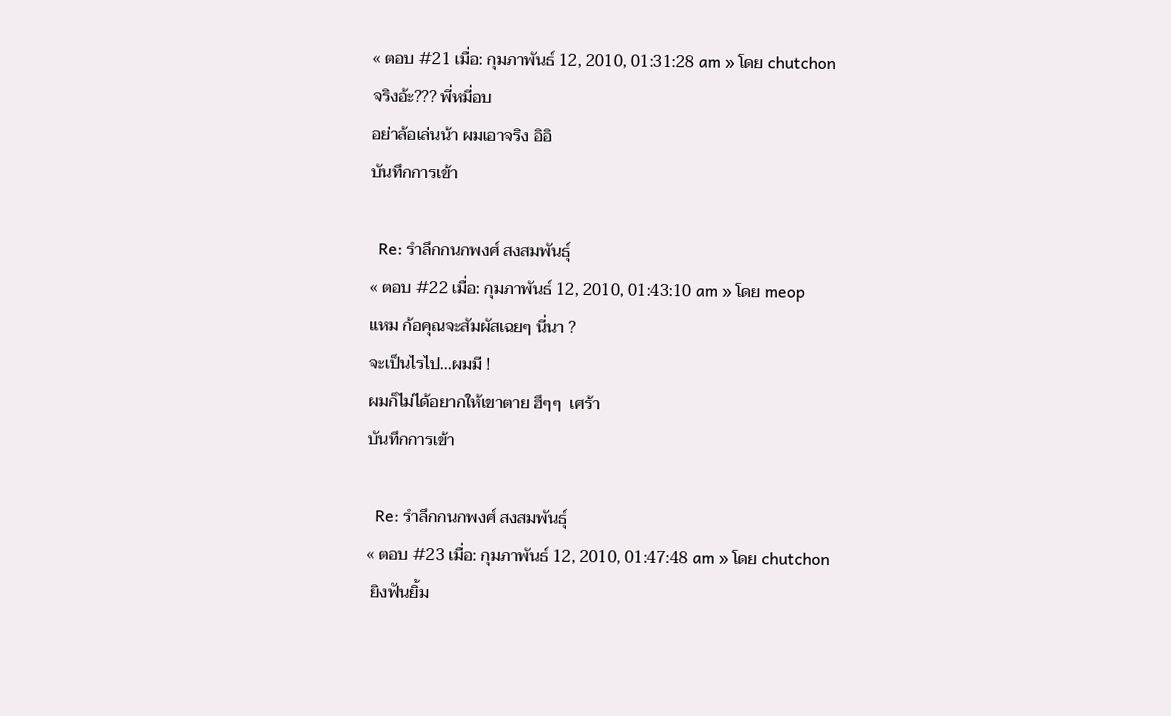« ตอบ #21 เมื่อ: กุมภาพันธ์ 12, 2010, 01:31:28 am » โดย chutchon
จริงอ้ะ??? พี่หมี่อบ
อย่าล้อเล่นน้า ผมเอาจริง อิอิ
บันทึกการเข้า

  Re: รำลึกกนกพงศ์ สงสมพันธุ์
« ตอบ #22 เมื่อ: กุมภาพันธ์ 12, 2010, 01:43:10 am » โดย meop
แหม ก้อคุณจะสัมผัสเฉยๆ นี่นา ?
จะเป็นไรไป...ผมมี !
ผมก็ไม่ได้อยากให้เขาตาย ฮึๆๆ  เศร้า
บันทึกการเข้า

  Re: รำลึกกนกพงศ์ สงสมพันธุ์
« ตอบ #23 เมื่อ: กุมภาพันธ์ 12, 2010, 01:47:48 am » โดย chutchon
 ยิงฟันยิ้ม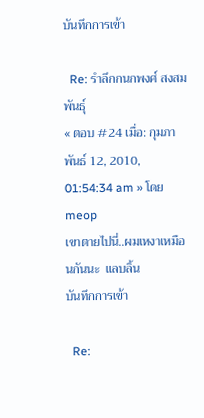บันทึกการเข้า

  Re: รำลึกกนกพงศ์ สงสมพันธุ์
« ตอบ #24 เมื่อ: กุมภาพันธ์ 12, 2010, 01:54:34 am » โดย meop
เขาตายไปนี่..ผมเหงาเหมือนกันนะ  แลบลิ้น
บันทึกการเข้า

  Re: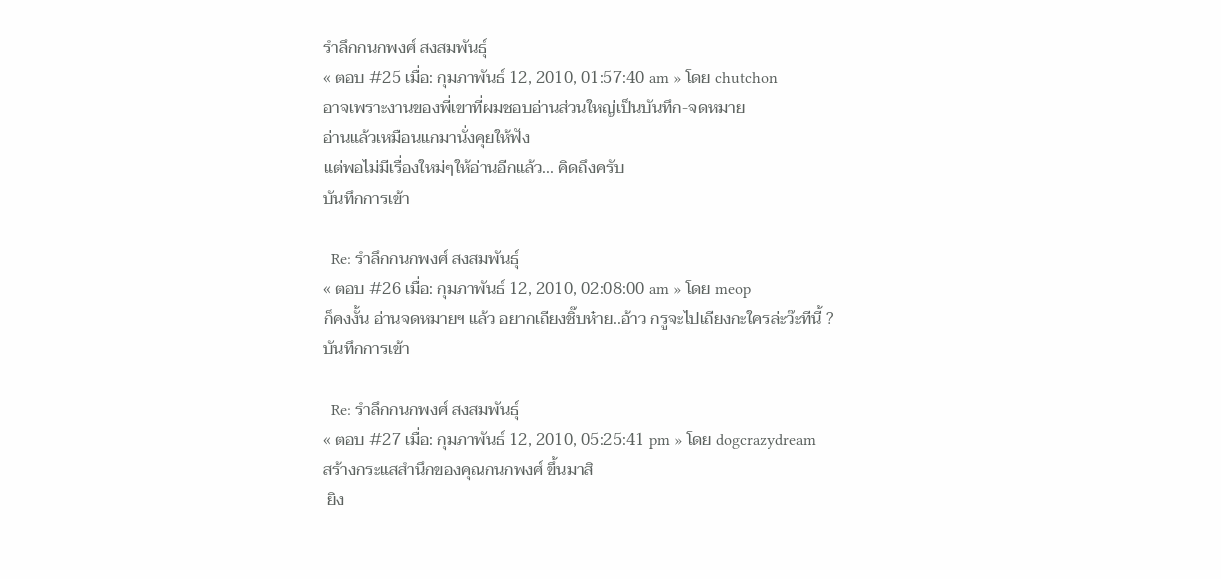รำลึกกนกพงศ์ สงสมพันธุ์
« ตอบ #25 เมื่อ: กุมภาพันธ์ 12, 2010, 01:57:40 am » โดย chutchon
อาจเพราะงานของพี่เขาที่ผมชอบอ่านส่วนใหญ่เป็นบันทึก-จดหมาย
อ่านแล้วเหมือนแกมานั่งคุยให้ฟัง
แต่พอไม่มีเรื่องใหม่ๆให้อ่านอีกแล้ว... คิดถึงครับ
บันทึกการเข้า

  Re: รำลึกกนกพงศ์ สงสมพันธุ์
« ตอบ #26 เมื่อ: กุมภาพันธ์ 12, 2010, 02:08:00 am » โดย meop
ก็คงงั้น อ่านจดหมายฯ แล้ว อยากเถียงชิ๊บห๋าย..อ้าว กรูจะไปเถียงกะใครล่ะว๊ะทีนี้ ?
บันทึกการเข้า

  Re: รำลึกกนกพงศ์ สงสมพันธุ์
« ตอบ #27 เมื่อ: กุมภาพันธ์ 12, 2010, 05:25:41 pm » โดย dogcrazydream
สร้างกระแสสำนึกของคุณกนกพงศ์ ขึ้นมาสิ
 ยิง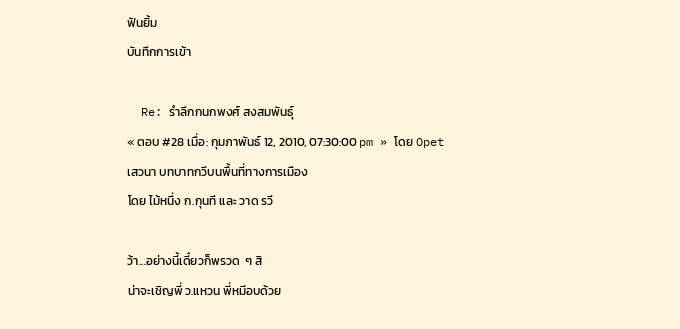ฟันยิ้ม
บันทึกการเข้า

  Re: รำลึกกนกพงศ์ สงสมพันธุ์
« ตอบ #28 เมื่อ: กุมภาพันธ์ 12, 2010, 07:30:00 pm » โดย Opet
เสวนา บทบาทกวีบนพื้นที่ทางการเมือง
โดย ไม้หนึ่ง ก.กุนที และ วาด รวี

ว้า...อย่างนี้เดี๋ยวก็พรวด  ๆ สิ
น่าจะเชิญพี่ ว.แหวน พี่หมีอบด้วย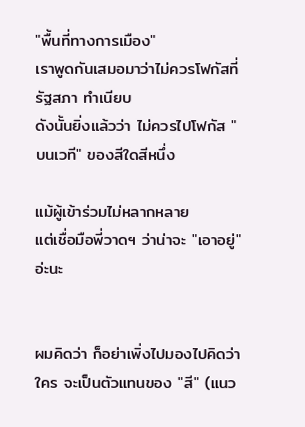"พื้นที่ทางการเมือง"
เราพูดกันเสมอมาว่าไม่ควรโฟกัสที่รัฐสภา ทำเนียบ
ดังนั้นยิ่งแล้วว่า ไม่ควรไปโฟกัส "บนเวที" ของสีใดสีหนึ่ง

แม้ผู้เข้าร่วมไม่หลากหลาย
แต่เชื่อมือพี่วาดฯ ว่าน่าจะ "เอาอยู่" อ่ะนะ


ผมคิดว่า ก็อย่าเพิ่งไปมองไปคิดว่า ใคร จะเป็นตัวแทนของ "สี" (แนว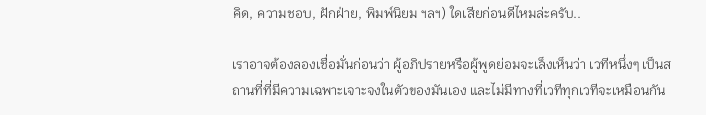คิด, ความชอบ, ฝักฝ่าย, พิมพ์นิยม ฯลฯ) ใดเสียก่อนดีไหมล่ะครับ..

เราอาจต้องลองเชื่อมั่นก่อนว่า ผู้อภิปรายหรือผู้พูดย่อมจะเล็งเห็นว่า เวทีหนึ่งๆ เป็นสถานที่ที่มีความเฉพาะเจาะจงในตัวของมันเอง และไม่มีทางที่เวทีทุกเวทีจะเหมือนกัน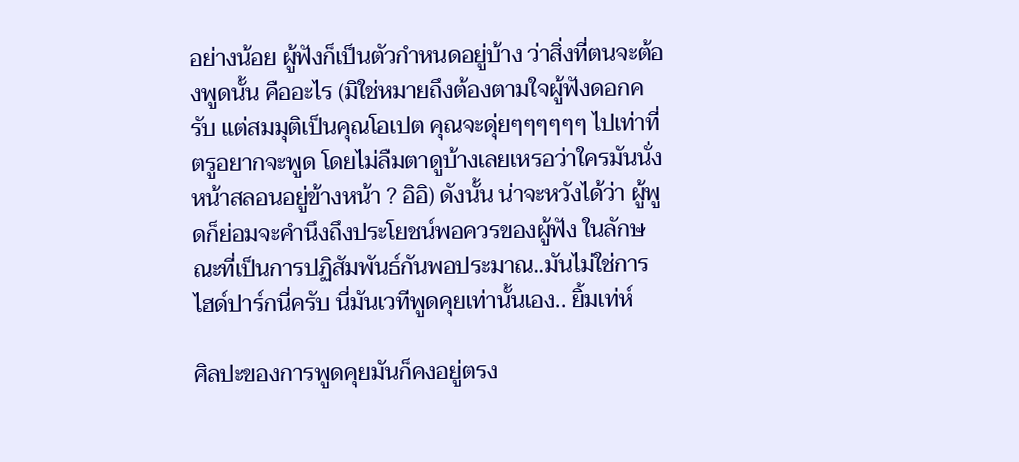อย่างน้อย ผู้ฟังก็เป็นตัวกำหนดอยู่บ้าง ว่าสิ่งที่ตนจะต้องพูดนั้น คืออะไร (มิใช่หมายถึงต้องตามใจผู้ฟังดอกครับ แต่สมมุติเป็นคุณโอเปต คุณจะดุ่ยๆๆๆๆๆๆ ไปเท่าที่ตรูอยากจะพูด โดยไม่ลืมตาดูบ้างเลยเหรอว่าใครมันนั่งหน้าสลอนอยู่ข้างหน้า ? อิอิ) ดังนั้น น่าจะหวังได้ว่า ผู้พูดก็ย่อมจะคำนึงถึงประโยชน์พอควรของผู้ฟัง ในลักษณะที่เป็นการปฏิสัมพันธ์กันพอประมาณ..มันไม่ใช่การไฮด์ปาร์กนี่ครับ นี่มันเวทีพูดคุยเท่านั้นเอง.. ยิ้มเท่ห์

ศิลปะของการพูดคุยมันก็คงอยู่ตรง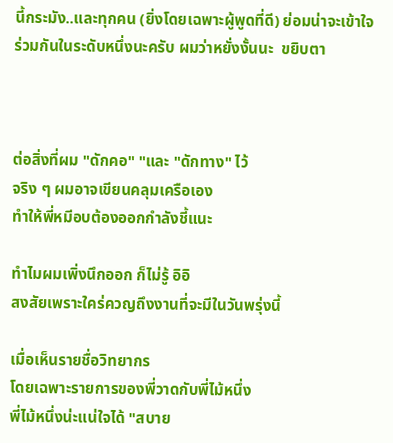นี้กระมัง..และทุกคน (ยิ่งโดยเฉพาะผู้พูดที่ดี) ย่อมน่าจะเข้าใจร่วมกันในระดับหนึ่งนะครับ ผมว่าหยั่งงั้นนะ  ขยิบตา



ต่อสิ่งที่ผม "ดักคอ" "และ "ดักทาง" ไว้
จริง ๆ ผมอาจเขียนคลุมเครือเอง
ทำให้พี่หมีอบต้องออกกำลังชี้แนะ

ทำไมผมเพิ่งนึกออก ก็ไม่รู้ อิอิ
สงสัยเพราะใคร่ควญถึงงานที่จะมีในวันพรุ่งนี้

เมื่อเห็นรายชื่อวิทยากร
โดยเฉพาะรายการของพี่วาดกับพี่ไม้หนึ่ง
พี่ไม้หนึ่งน่ะแน่ใจได้ "สบาย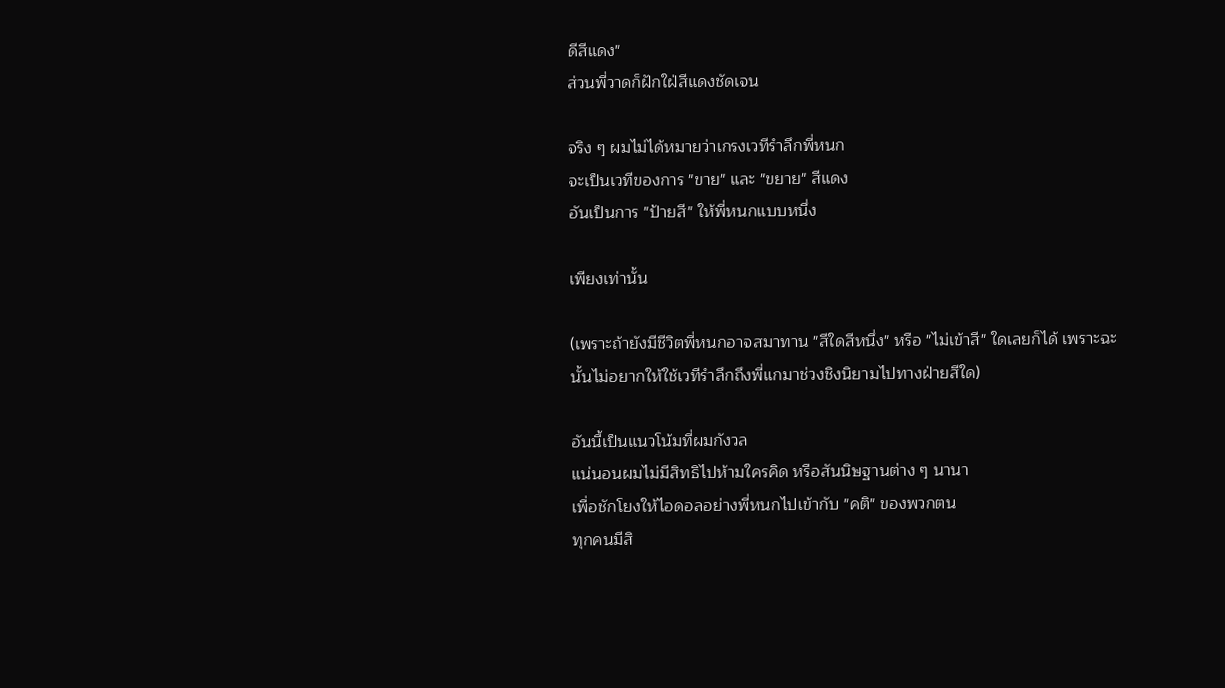ดีสีแดง"
ส่วนพี่วาดก็ฝักใฝ่สีแดงชัดเจน

จริง ๆ ผมไม่ได้หมายว่าเกรงเวทีรำลึกพี่หนก
จะเป็นเวทีของการ "ขาย" และ "ขยาย" สีแดง
อันเป็นการ "ป้ายสี" ให้พี่หนกแบบหนึ่ง

เพียงเท่านั้น

(เพราะถ้ายังมีชีวิตพี่หนกอาจสมาทาน "สีใดสีหนึ่ง" หรือ "ไม่เข้าสี" ใดเลยก็ได้ เพราะฉะนั้นไม่อยากให้ใช้เวทีรำลึกถึงพี่แกมาช่วงชิงนิยามไปทางฝ่ายสีใด)

อันนี้เป็นแนวโน้มที่ผมกังวล
แน่นอนผมไม่มีสิทธิไปห้ามใครคิด หรือสันนิษฐานต่าง ๆ นานา
เพื่อชักโยงให้ไอดอลอย่างพี่หนกไปเข้ากับ "คติ" ของพวกตน
ทุกคนมีสิ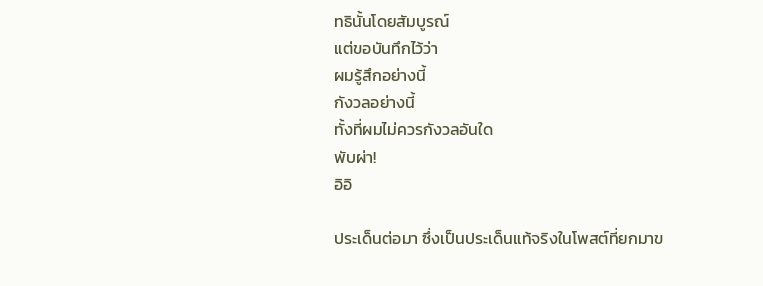ทธินั้นโดยสัมบูรณ์
แต่ขอบันทึกไว้ว่า
ผมรู้สึกอย่างนี้
กังวลอย่างนี้
ทั้งที่ผมไม่ควรกังวลอันใด
พับผ่า!
อิอิ

ประเด็นต่อมา ซึ่งเป็นประเด็นแท้จริงในโพสต์ที่ยกมาข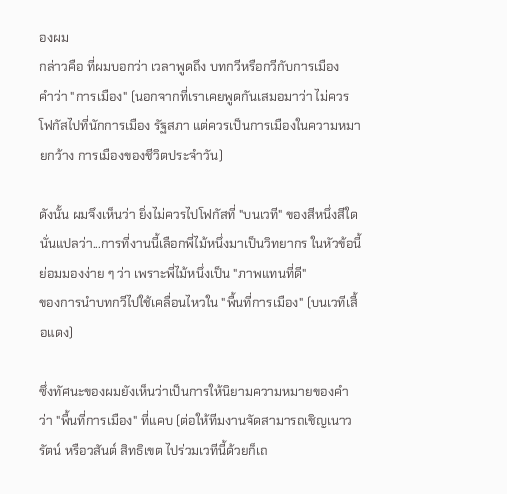องผม
กล่าวคือ ที่ผมบอกว่า เวลาพูดถึง บทกวีหรือกวีกับการเมือง
คำว่า "การเมือง" (นอกจากที่เราเคยพูดกันเสมอมาว่า ไม่ควรโฟกัสไปที่นักการเมือง รัฐสภา แต่ควรเป็นการเมืองในความหมายกว้าง การเมืองของชีวิตประจำวัน)

ดังนั้น ผมจึงเห็นว่า ยิ่งไม่ควรไปโฟกัสที่ "บนเวที" ของสีหนึ่งสีใด
นั่นแปลว่า...การที่งานนี้เลือกพี่ไม้หนึ่งมาเป็นวิทยากร ในหัวข้อนี้
ย่อมมองง่าย ๆ ว่า เพราะพี่ไม้หนึ่งเป็น "ภาพแทนที่ดี"
ของการนำบทกวีไปใช้เคลื่อนไหวใน "พื้นที่การเมือง" (บนเวทีเสื้อแดง)

ซึ่งทัศนะของผมยังเห็นว่าเป็นการให้นิยามความหมายของคำว่า "พื้นที่การเมือง" ที่แคบ (ต่อให้ทีมงานจัดสามารถเชิญเนาวรัตน์ หรือวสันต์ สิทธิเขต ไปร่วมเวทีนี้ด้วยก็เถ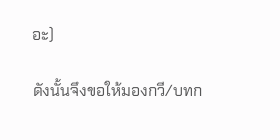อะ)

ดังนั้นจึงขอให้มองกวี/บทก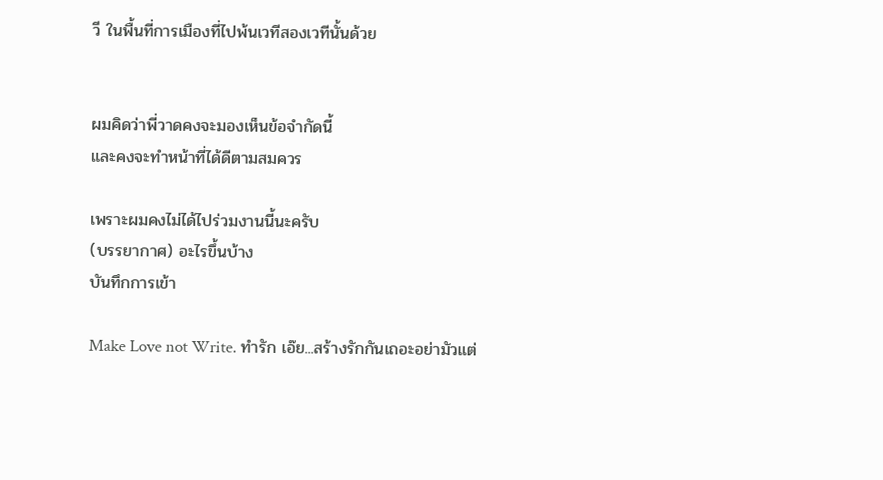วี ในพื้นที่การเมืองที่ไปพ้นเวทีสองเวทีนั้นด้วย


ผมคิดว่าพี่วาดคงจะมองเห็นข้อจำกัดนี้
และคงจะทำหน้าที่ได้ดีตามสมควร

เพราะผมคงไม่ได้ไปร่วมงานนี้นะครับ
(บรรยากาศ) อะไรขึ้นบ้าง
บันทึกการเข้า

Make Love not Write. ทำรัก เอ๊ย...สร้างรักกันเถอะอย่ามัวแต่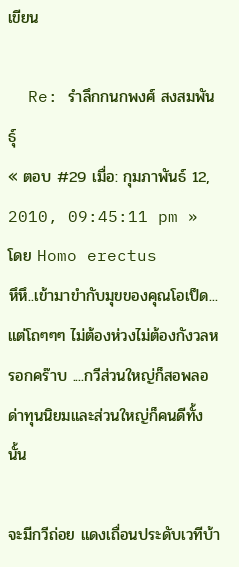เขียน

  Re: รำลึกกนกพงศ์ สงสมพันธุ์
« ตอบ #29 เมื่อ: กุมภาพันธ์ 12, 2010, 09:45:11 pm » โดย Homo erectus
หึหึ..เข้ามาขำกับมุขของคุณโอเป็ด... แต่โถๆๆๆ ไม่ต้องห่วงไม่ต้องกังวลหรอกคร๊าบ ....กวีส่วนใหญ่ก็สอพลอ ด่าทุนนิยมและส่วนใหญ่ก็คนดีทั้งนั้น

จะมีกวีถ่อย แดงเถื่อนประดับเวทีบ้า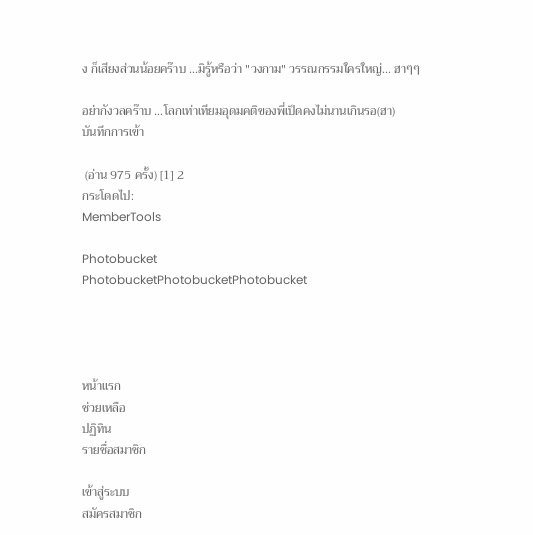ง ก็เสียงส่วนน้อยคร๊าบ ...มิรู้หรือว่า "วงกาม" วรรณกรรมใครใหญ่... ฮาๆๆ

อย่ากังวลคร๊าบ ...โลกเท่าเทียมอุดมคติของพี่เป็ดคงไม่นานเกินรอ(ฮา)
บันทึกการเข้า

 (อ่าน 975 ครั้ง) [1] 2
กระโดดไป:
MemberTools

Photobucket
PhotobucketPhotobucketPhotobucket




หน้าแรก
ช่วยเหลือ
ปฏิทิน
รายชื่อสมาชิก

เข้าสู่ระบบ
สมัครสมาชิก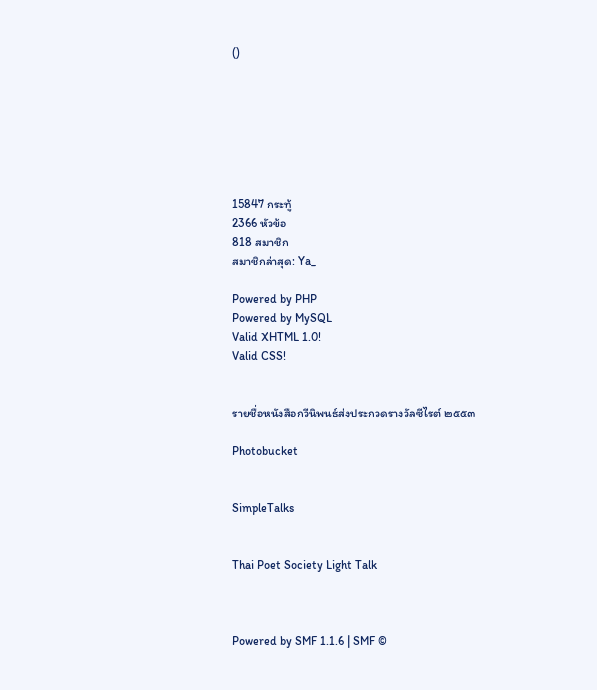()







15847 กระทู้
2366 หัวข้อ
818 สมาชิก
สมาชิกล่าสุด: Ya_

Powered by PHP
Powered by MySQL
Valid XHTML 1.0!
Valid CSS!


รายชื่อหนังสือกวีนิพนธ์ส่งประกวดรางวัลซีไรต์ ๒๕๕๓

Photobucket


SimpleTalks


Thai Poet Society Light Talk



Powered by SMF 1.1.6 | SMF ©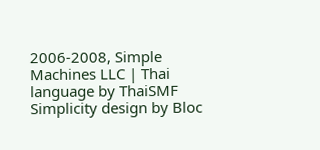2006-2008, Simple Machines LLC | Thai language by ThaiSMF
Simplicity design by Bloc